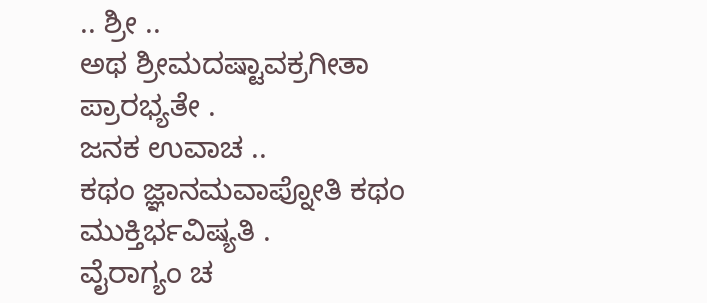.. ಶ್ರೀ ..
ಅಥ ಶ್ರೀಮದಷ್ಟಾವಕ್ರಗೀತಾ ಪ್ರಾರಭ್ಯತೇ .
ಜನಕ ಉವಾಚ ..
ಕಥಂ ಜ್ಞಾನಮವಾಪ್ನೋತಿ ಕಥಂ ಮುಕ್ತಿರ್ಭವಿಷ್ಯತಿ .
ವೈರಾಗ್ಯಂ ಚ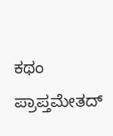ಕಥಂ ಪ್ರಾಪ್ತಮೇತದ್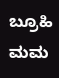ಬ್ರೂಹಿ ಮಮ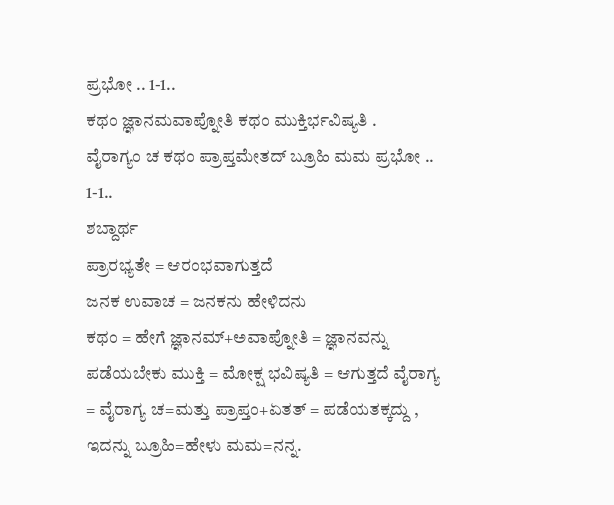ಪ್ರಭೋ .. 1-1..
ಕಥಂ ಜ್ಞಾನಮವಾಪ್ನೋತಿ ಕಥಂ ಮುಕ್ತಿರ್ಭವಿಷ್ಯತಿ .
ವೈರಾಗ್ಯಂ ಚ ಕಥಂ ಪ್ರಾಪ್ತಮೇತದ್ ಬ್ರೂಹಿ ಮಮ ಪ್ರಭೋ .. 1-1..
ಶಬ್ದಾರ್ಥ
ಪ್ರಾರಭ್ಯತೇ = ಆರಂಭವಾಗುತ್ತದೆ
ಜನಕ ಉವಾಚ = ಜನಕನು ಹೇಳಿದನು
ಕಥಂ = ಹೇಗೆ ಜ್ಞಾನಮ್+ಅವಾಪ್ನೋತಿ = ಜ್ಞಾನವನ್ನು ಪಡೆಯಬೇಕು ಮುಕ್ತಿ = ಮೋಕ್ಷ ಭವಿಷ್ಯತಿ = ಆಗುತ್ತದೆ ವೈರಾಗ್ಯ = ವೈರಾಗ್ಯ ಚ=ಮತ್ತು ಪ್ರಾಪ್ತಂ+ಏತತ್ = ಪಡೆಯತಕ್ಕದ್ದು , ಇದನ್ನು ಬ್ರೂಹಿ=ಹೇಳು ಮಮ=ನನ್ನ.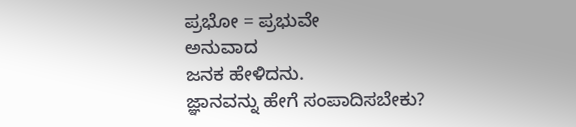ಪ್ರಭೋ = ಪ್ರಭುವೇ
ಅನುವಾದ
ಜನಕ ಹೇಳಿದನು.
ಜ್ಞಾನವನ್ನು ಹೇಗೆ ಸಂಪಾದಿಸಬೇಕು?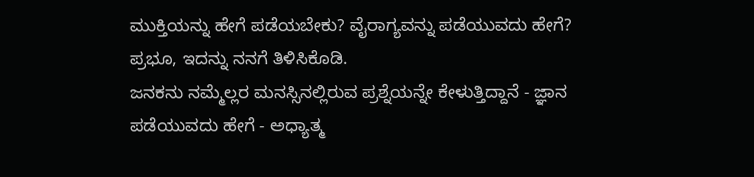ಮುಕ್ತಿಯನ್ನು ಹೇಗೆ ಪಡೆಯಬೇಕು? ವೈರಾಗ್ಯವನ್ನು ಪಡೆಯುವದು ಹೇಗೆ? ಪ್ರಭೂ, ಇದನ್ನು ನನಗೆ ತಿಳಿಸಿಕೊಡಿ.
ಜನಕನು ನಮ್ಮೆಲ್ಲರ ಮನಸ್ಸಿನಲ್ಲಿರುವ ಪ್ರಶ್ನೆಯನ್ನೇ ಕೇಳುತ್ತಿದ್ದಾನೆ - ಜ್ಞಾನ ಪಡೆಯುವದು ಹೇಗೆ - ಅಧ್ಯಾತ್ಮ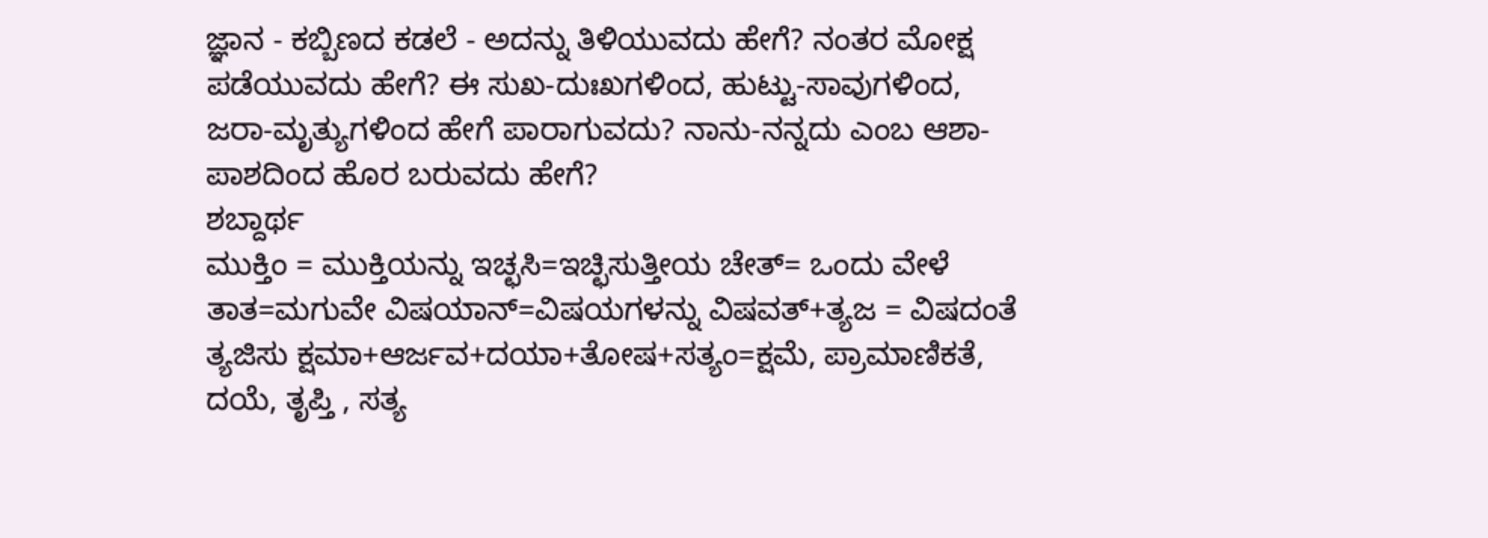ಜ್ಞಾನ - ಕಬ್ಬಿಣದ ಕಡಲೆ - ಅದನ್ನು ತಿಳಿಯುವದು ಹೇಗೆ? ನಂತರ ಮೋಕ್ಷ ಪಡೆಯುವದು ಹೇಗೆ? ಈ ಸುಖ-ದುಃಖಗಳಿಂದ, ಹುಟ್ಟು-ಸಾವುಗಳಿಂದ, ಜರಾ-ಮೃತ್ಯುಗಳಿಂದ ಹೇಗೆ ಪಾರಾಗುವದು? ನಾನು-ನನ್ನದು ಎಂಬ ಆಶಾ-ಪಾಶದಿಂದ ಹೊರ ಬರುವದು ಹೇಗೆ?
ಶಬ್ದಾರ್ಥ
ಮುಕ್ತಿಂ = ಮುಕ್ತಿಯನ್ನು ಇಚ್ಛಸಿ=ಇಚ್ಛಿಸುತ್ತೀಯ ಚೇತ್= ಒಂದು ವೇಳೆ ತಾತ=ಮಗುವೇ ವಿಷಯಾನ್=ವಿಷಯಗಳನ್ನು ವಿಷವತ್+ತ್ಯಜ = ವಿಷದಂತೆ ತ್ಯಜಿಸು ಕ್ಷಮಾ+ಆರ್ಜವ+ದಯಾ+ತೋಷ+ಸತ್ಯಂ=ಕ್ಷಮೆ, ಪ್ರಾಮಾಣಿಕತೆ, ದಯೆ, ತೃಪ್ತಿ , ಸತ್ಯ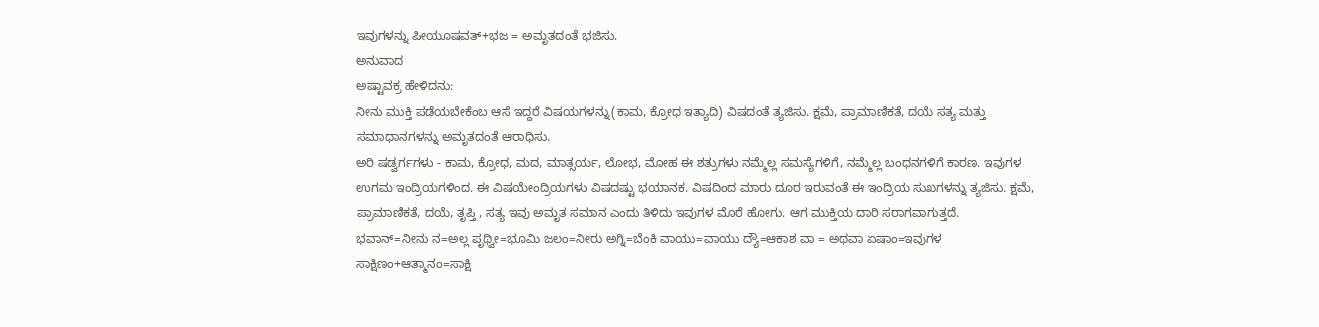ಇವುಗಳನ್ನು ಪೀಯೂಷವತ್+ಭಜ = ಅಮೃತದಂತೆ ಭಜಿಸು.
ಅನುವಾದ
ಅಷ್ಟಾವಕ್ರ ಹೇಳಿದನು:
ನೀನು ಮುಕ್ತಿ ಪಡೆಯಬೇಕೆಂಬ ಆಸೆ ಇದ್ದರೆ ವಿಷಯಗಳನ್ನು(ಕಾಮ, ಕ್ರೋಧ ಇತ್ಯಾದಿ) ವಿಷದಂತೆ ತ್ಯಜಿಸು. ಕ್ಷಮೆ, ಪ್ರಾಮಾಣಿಕತೆ, ದಯೆ ಸತ್ಯ ಮತ್ತು ಸಮಾಧಾನಗಳನ್ನು ಅಮೃತದಂತೆ ಆರಾಧಿಸು.
ಅರಿ ಷಡ್ವರ್ಗಗಳು - ಕಾಮ, ಕ್ರೋಧ, ಮದ, ಮಾತ್ಸರ್ಯ, ಲೋಭ, ಮೋಹ ಈ ಶತ್ರುಗಳು ನಮ್ಮೆಲ್ಲ ಸಮಸ್ಯೆಗಳಿಗೆ, ನಮ್ಮೆಲ್ಲ ಬಂಧನಗಳಿಗೆ ಕಾರಣ. ಇವುಗಳ ಉಗಮ ಇಂದ್ರಿಯಗಳಿಂದ. ಈ ವಿಷಯೇಂದ್ರಿಯಗಳು ವಿಷದಷ್ಟು ಭಯಾನಕ. ವಿಷದಿಂದ ಮಾರು ದೂರ ಇರುವಂತೆ ಈ ಇಂದ್ರಿಯ ಸುಖಗಳನ್ನು ತ್ಯಜಿಸು. ಕ್ಷಮೆ, ಪ್ರಾಮಾಣಿಕತೆ, ದಯೆ, ತೃಪ್ತಿ , ಸತ್ಯ ಇವು ಅಮೃತ ಸಮಾನ ಎಂದು ತಿಳಿದು ಇವುಗಳ ಮೊರೆ ಹೋಗು. ಆಗ ಮುಕ್ತಿಯ ದಾರಿ ಸರಾಗವಾಗುತ್ತದೆ.
ಭವಾನ್=ನೀನು ನ=ಅಲ್ಲ ಪೃಥ್ವೀ=ಭೂಮಿ ಜಲಂ=ನೀರು ಅಗ್ನಿ=ಬೆಂಕಿ ವಾಯು=ವಾಯು ದ್ಯೌ=ಆಕಾಶ ವಾ = ಅಥವಾ ಏಷಾಂ=ಇವುಗಳ ಸಾಕ್ಷಿಣಂ+ಆತ್ಮಾನಂ=ಸಾಕ್ಷಿ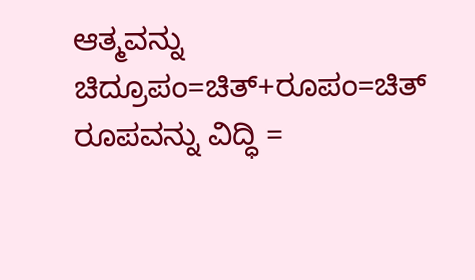ಆತ್ಮವನ್ನು ಚಿದ್ರೂಪಂ=ಚಿತ್+ರೂಪಂ=ಚಿತ್ ರೂಪವನ್ನು ವಿದ್ಧಿ =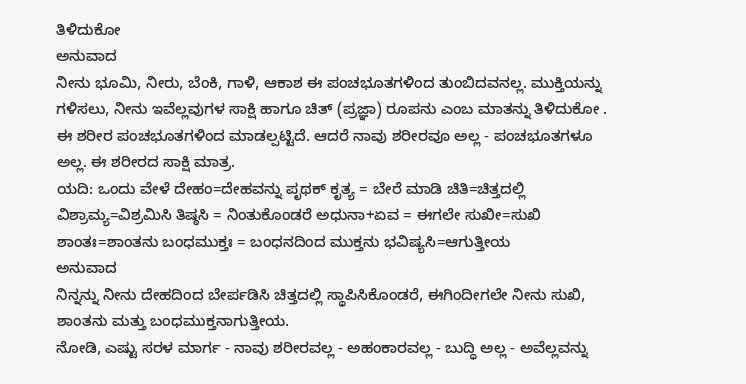ತಿಳಿದುಕೋ
ಅನುವಾದ
ನೀನು ಭೂಮಿ, ನೀರು, ಬೆಂಕಿ, ಗಾಳಿ, ಆಕಾಶ ಈ ಪಂಚಭೂತಗಳಿಂದ ತುಂಬಿದವನಲ್ಲ. ಮುಕ್ತಿಯನ್ನು ಗಳಿಸಲು, ನೀನು ಇವೆಲ್ಲವುಗಳ ಸಾಕ್ಷಿ ಹಾಗೂ ಚಿತ್ (ಪ್ರಜ್ಞಾ) ರೂಪನು ಎಂಬ ಮಾತನ್ನು ತಿಳಿದುಕೋ .
ಈ ಶರೀರ ಪಂಚಭೂತಗಳಿಂದ ಮಾಡಲ್ಪಟ್ಟಿದೆ. ಆದರೆ ನಾವು ಶರೀರವೂ ಅಲ್ಲ - ಪಂಚಭೂತಗಳೂ ಅಲ್ಲ. ಈ ಶರೀರದ ಸಾಕ್ಷಿ ಮಾತ್ರ.
ಯದಿ: ಒಂದು ವೇಳೆ ದೇಹಂ=ದೇಹವನ್ನು ಪೃಥಕ್ ಕೃತ್ಯ = ಬೇರೆ ಮಾಡಿ ಚಿತಿ=ಚಿತ್ತದಲ್ಲಿ ವಿಶ್ರಾಮ್ಯ=ವಿಶ್ರಮಿಸಿ ತಿಷ್ಠಸಿ = ನಿಂತುಕೊಂಡರೆ ಅಧುನಾ+ಏವ = ಈಗಲೇ ಸುಖೀ=ಸುಖಿ ಶಾಂತಃ=ಶಾಂತನು ಬಂಧಮುಕ್ತಃ = ಬಂಧನದಿಂದ ಮುಕ್ತನು ಭವಿಷ್ಯಸಿ=ಆಗುತ್ತೀಯ
ಅನುವಾದ
ನಿನ್ನನ್ನು ನೀನು ದೇಹದಿಂದ ಬೇರ್ಪಡಿಸಿ ಚಿತ್ತದಲ್ಲಿ ಸ್ಥಾಪಿಸಿಕೊಂಡರೆ, ಈಗಿಂದೀಗಲೇ ನೀನು ಸುಖಿ, ಶಾಂತನು ಮತ್ತು ಬಂಧಮುಕ್ತನಾಗುತ್ತೀಯ.
ನೋಡಿ, ಎಷ್ಟು ಸರಳ ಮಾರ್ಗ - ನಾವು ಶರೀರವಲ್ಲ - ಅಹಂಕಾರವಲ್ಲ - ಬುದ್ಧಿ ಅಲ್ಲ - ಅವೆಲ್ಲವನ್ನು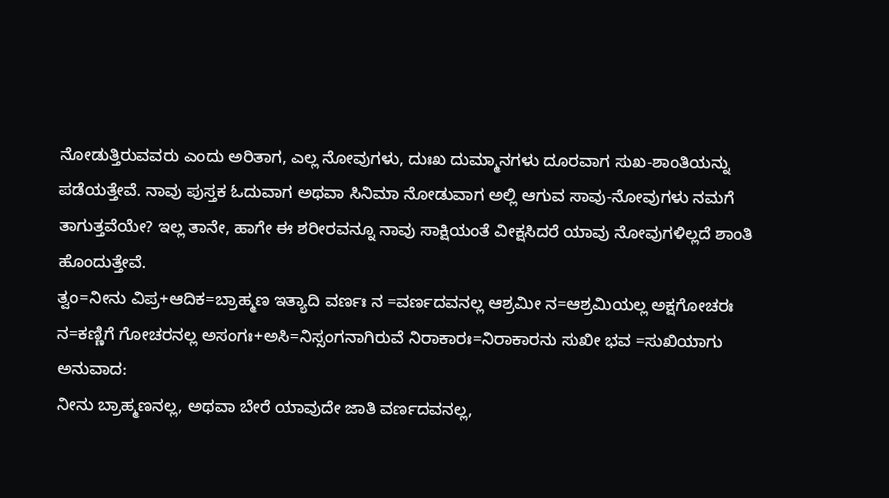ನೋಡುತ್ತಿರುವವರು ಎಂದು ಅರಿತಾಗ, ಎಲ್ಲ ನೋವುಗಳು, ದುಃಖ ದುಮ್ಮಾನಗಳು ದೂರವಾಗ ಸುಖ-ಶಾಂತಿಯನ್ನು ಪಡೆಯತ್ತೇವೆ. ನಾವು ಪುಸ್ತಕ ಓದುವಾಗ ಅಥವಾ ಸಿನಿಮಾ ನೋಡುವಾಗ ಅಲ್ಲಿ ಆಗುವ ಸಾವು-ನೋವುಗಳು ನಮಗೆ ತಾಗುತ್ತವೆಯೇ? ಇಲ್ಲ ತಾನೇ, ಹಾಗೇ ಈ ಶರೀರವನ್ನೂ ನಾವು ಸಾಕ್ಷಿಯಂತೆ ವೀಕ್ಷಸಿದರೆ ಯಾವು ನೋವುಗಳಿಲ್ಲದೆ ಶಾಂತಿ ಹೊಂದುತ್ತೇವೆ.
ತ್ವಂ=ನೀನು ವಿಪ್ರ+ಆದಿಕ=ಬ್ರಾಹ್ಮಣ ಇತ್ಯಾದಿ ವರ್ಣಃ ನ =ವರ್ಣದವನಲ್ಲ ಆಶ್ರಮೀ ನ=ಆಶ್ರಮಿಯಲ್ಲ ಅಕ್ಷಗೋಚರಃ ನ=ಕಣ್ಣಿಗೆ ಗೋಚರನಲ್ಲ ಅಸಂಗಃ+ಅಸಿ=ನಿಸ್ಸಂಗನಾಗಿರುವೆ ನಿರಾಕಾರಃ=ನಿರಾಕಾರನು ಸುಖೀ ಭವ =ಸುಖಿಯಾಗು
ಅನುವಾದ:
ನೀನು ಬ್ರಾಹ್ಮಣನಲ್ಲ, ಅಥವಾ ಬೇರೆ ಯಾವುದೇ ಜಾತಿ ವರ್ಣದವನಲ್ಲ,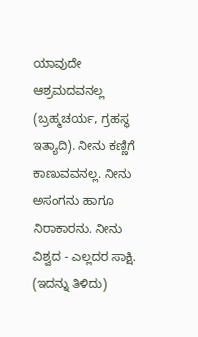ಯಾವುದೇ ಆಶ್ರಮದವನಲ್ಲ (ಬ್ರಹ್ಮಚರ್ಯ, ಗ್ರಹಸ್ಥ ಇತ್ಯಾದಿ). ನೀನು ಕಣ್ಣಿಗೆ ಕಾಣುವವನಲ್ಲ. ನೀನು ಅಸಂಗನು ಹಾಗೂ ನಿರಾಕಾರನು. ನೀನು ವಿಶ್ವದ - ಎಲ್ಲದರ ಸಾಕ್ಷಿ. (ಇದನ್ನು ತಿಳಿದು)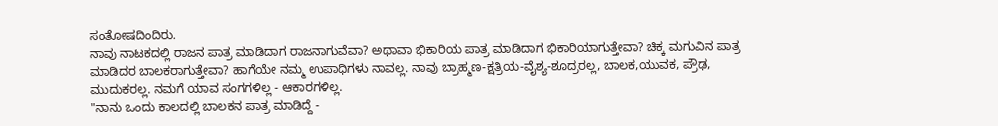ಸಂತೋಷದಿಂದಿರು.
ನಾವು ನಾಟಕದಲ್ಲಿ ರಾಜನ ಪಾತ್ರ ಮಾಡಿದಾಗ ರಾಜನಾಗುವೆವಾ? ಅಥಾವಾ ಭಿಕಾರಿಯ ಪಾತ್ರ ಮಾಡಿದಾಗ ಭಿಕಾರಿಯಾಗುತ್ತೇವಾ? ಚಿಕ್ಕ ಮಗುವಿನ ಪಾತ್ರ ಮಾಡಿದರ ಬಾಲಕರಾಗುತ್ತೇವಾ? ಹಾಗೆಯೇ ನಮ್ಮ ಉಪಾಧಿಗಳು ನಾವಲ್ಲ. ನಾವು ಬ್ರಾಹ್ಮಣ-ಕ್ಷತ್ರಿಯ-ವೈಶ್ಯ-ಶೂದ್ರರಲ್ಲ, ಬಾಲಕ,ಯುವಕ, ಪ್ರೌಢ, ಮುದುಕರಲ್ಲ. ನಮಗೆ ಯಾವ ಸಂಗಗಳಿಲ್ಲ - ಆಕಾರಗಳಿಲ್ಲ.
"ನಾನು ಒಂದು ಕಾಲದಲ್ಲಿ ಬಾಲಕನ ಪಾತ್ರ ಮಾಡಿದ್ದೆ -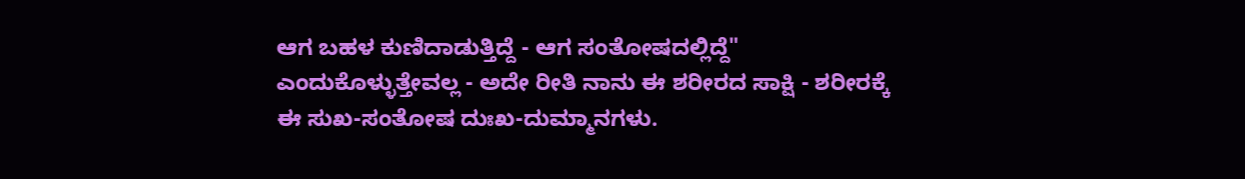ಆಗ ಬಹಳ ಕುಣಿದಾಡುತ್ತಿದ್ದೆ - ಆಗ ಸಂತೋಷದಲ್ಲಿದ್ದೆ" ಎಂದುಕೊಳ್ಳುತ್ತೇವಲ್ಲ - ಅದೇ ರೀತಿ ನಾನು ಈ ಶರೀರದ ಸಾಕ್ಷಿ - ಶರೀರಕ್ಕೆ ಈ ಸುಖ-ಸಂತೋಷ ದುಃಖ-ದುಮ್ಮಾನಗಳು.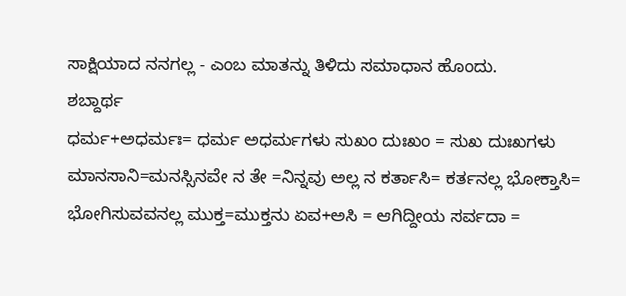ಸಾಕ್ಷಿಯಾದ ನನಗಲ್ಲ - ಎಂಬ ಮಾತನ್ನು ತಿಳಿದು ಸಮಾಧಾನ ಹೊಂದು.
ಶಬ್ದಾರ್ಥ
ಧರ್ಮ+ಅಧರ್ಮಃ= ಧರ್ಮ ಅಧರ್ಮಗಳು ಸುಖಂ ದುಃಖಂ = ಸುಖ ದುಃಖಗಳು ಮಾನಸಾನಿ=ಮನಸ್ಸಿನವೇ ನ ತೇ =ನಿನ್ನವು ಅಲ್ಲ ನ ಕರ್ತಾಸಿ= ಕರ್ತನಲ್ಲ ಭೋಕ್ತಾಸಿ= ಭೋಗಿಸುವವನಲ್ಲ ಮುಕ್ತ=ಮುಕ್ತನು ಏವ+ಅಸಿ = ಆಗಿದ್ದೀಯ ಸರ್ವದಾ =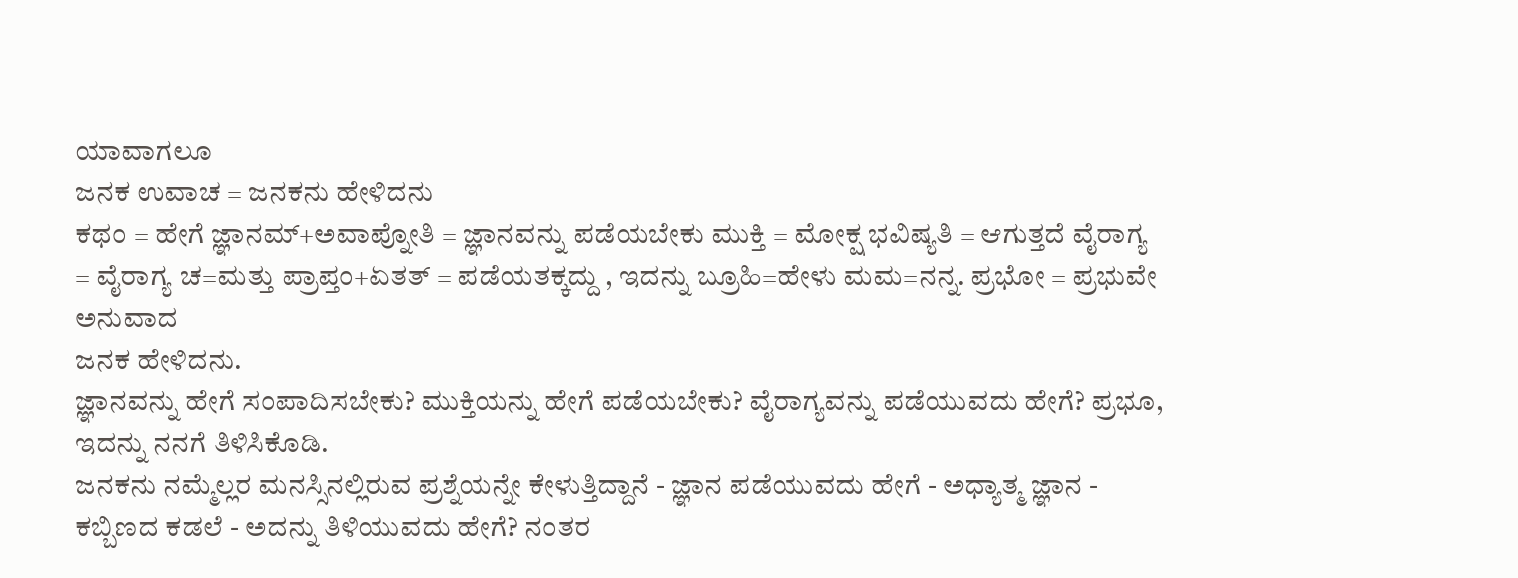ಯಾವಾಗಲೂ
ಜನಕ ಉವಾಚ = ಜನಕನು ಹೇಳಿದನು
ಕಥಂ = ಹೇಗೆ ಜ್ಞಾನಮ್+ಅವಾಪ್ನೋತಿ = ಜ್ಞಾನವನ್ನು ಪಡೆಯಬೇಕು ಮುಕ್ತಿ = ಮೋಕ್ಷ ಭವಿಷ್ಯತಿ = ಆಗುತ್ತದೆ ವೈರಾಗ್ಯ = ವೈರಾಗ್ಯ ಚ=ಮತ್ತು ಪ್ರಾಪ್ತಂ+ಏತತ್ = ಪಡೆಯತಕ್ಕದ್ದು , ಇದನ್ನು ಬ್ರೂಹಿ=ಹೇಳು ಮಮ=ನನ್ನ. ಪ್ರಭೋ = ಪ್ರಭುವೇ
ಅನುವಾದ
ಜನಕ ಹೇಳಿದನು.
ಜ್ಞಾನವನ್ನು ಹೇಗೆ ಸಂಪಾದಿಸಬೇಕು? ಮುಕ್ತಿಯನ್ನು ಹೇಗೆ ಪಡೆಯಬೇಕು? ವೈರಾಗ್ಯವನ್ನು ಪಡೆಯುವದು ಹೇಗೆ? ಪ್ರಭೂ, ಇದನ್ನು ನನಗೆ ತಿಳಿಸಿಕೊಡಿ.
ಜನಕನು ನಮ್ಮೆಲ್ಲರ ಮನಸ್ಸಿನಲ್ಲಿರುವ ಪ್ರಶ್ನೆಯನ್ನೇ ಕೇಳುತ್ತಿದ್ದಾನೆ - ಜ್ಞಾನ ಪಡೆಯುವದು ಹೇಗೆ - ಅಧ್ಯಾತ್ಮ ಜ್ಞಾನ - ಕಬ್ಬಿಣದ ಕಡಲೆ - ಅದನ್ನು ತಿಳಿಯುವದು ಹೇಗೆ? ನಂತರ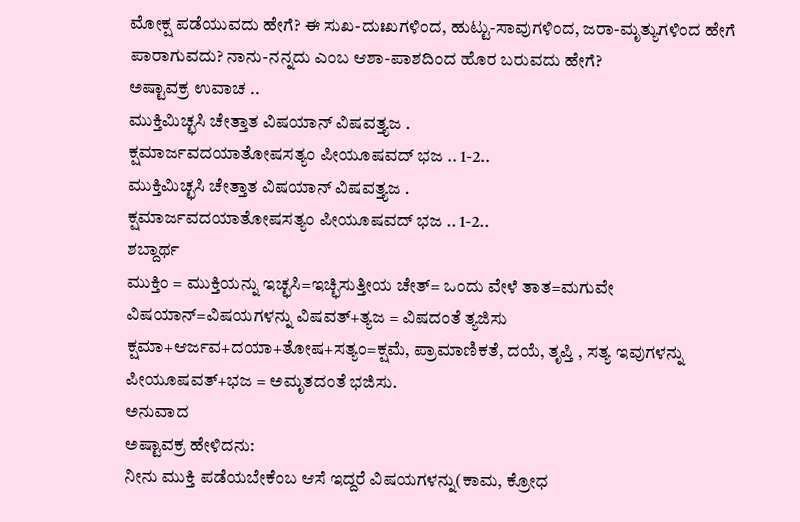ಮೋಕ್ಷ ಪಡೆಯುವದು ಹೇಗೆ? ಈ ಸುಖ-ದುಃಖಗಳಿಂದ, ಹುಟ್ಟು-ಸಾವುಗಳಿಂದ, ಜರಾ-ಮೃತ್ಯುಗಳಿಂದ ಹೇಗೆ ಪಾರಾಗುವದು? ನಾನು-ನನ್ನದು ಎಂಬ ಆಶಾ-ಪಾಶದಿಂದ ಹೊರ ಬರುವದು ಹೇಗೆ?
ಅಷ್ಟಾವಕ್ರ ಉವಾಚ ..
ಮುಕ್ತಿಮಿಚ್ಛಸಿ ಚೇತ್ತಾತ ವಿಷಯಾನ್ ವಿಷವತ್ತ್ಯಜ .
ಕ್ಷಮಾರ್ಜವದಯಾತೋಷಸತ್ಯಂ ಪೀಯೂಷವದ್ ಭಜ .. 1-2..
ಮುಕ್ತಿಮಿಚ್ಛಸಿ ಚೇತ್ತಾತ ವಿಷಯಾನ್ ವಿಷವತ್ತ್ಯಜ .
ಕ್ಷಮಾರ್ಜವದಯಾತೋಷಸತ್ಯಂ ಪೀಯೂಷವದ್ ಭಜ .. 1-2..
ಶಬ್ದಾರ್ಥ
ಮುಕ್ತಿಂ = ಮುಕ್ತಿಯನ್ನು ಇಚ್ಛಸಿ=ಇಚ್ಛಿಸುತ್ತೀಯ ಚೇತ್= ಒಂದು ವೇಳೆ ತಾತ=ಮಗುವೇ ವಿಷಯಾನ್=ವಿಷಯಗಳನ್ನು ವಿಷವತ್+ತ್ಯಜ = ವಿಷದಂತೆ ತ್ಯಜಿಸು ಕ್ಷಮಾ+ಆರ್ಜವ+ದಯಾ+ತೋಷ+ಸತ್ಯಂ=ಕ್ಷಮೆ, ಪ್ರಾಮಾಣಿಕತೆ, ದಯೆ, ತೃಪ್ತಿ , ಸತ್ಯ ಇವುಗಳನ್ನು ಪೀಯೂಷವತ್+ಭಜ = ಅಮೃತದಂತೆ ಭಜಿಸು.
ಅನುವಾದ
ಅಷ್ಟಾವಕ್ರ ಹೇಳಿದನು:
ನೀನು ಮುಕ್ತಿ ಪಡೆಯಬೇಕೆಂಬ ಆಸೆ ಇದ್ದರೆ ವಿಷಯಗಳನ್ನು(ಕಾಮ, ಕ್ರೋಧ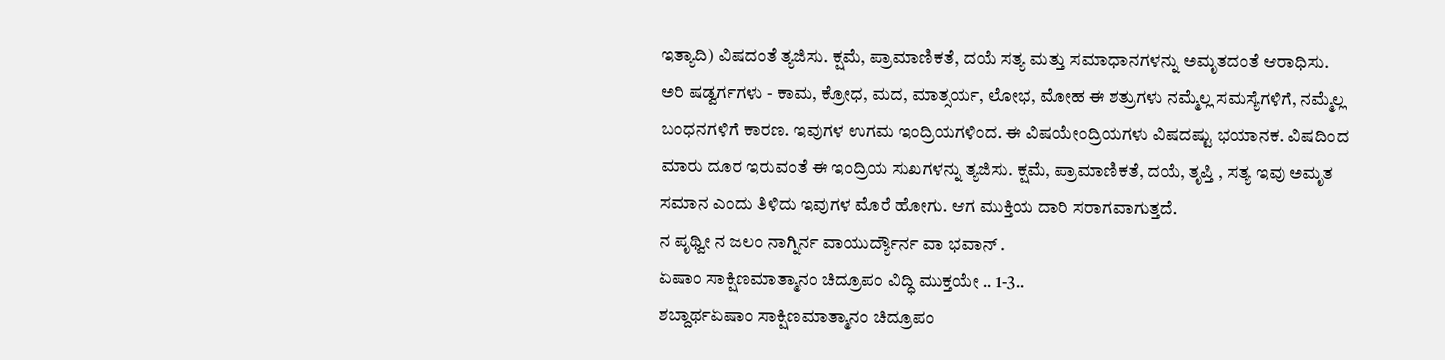ಇತ್ಯಾದಿ) ವಿಷದಂತೆ ತ್ಯಜಿಸು. ಕ್ಷಮೆ, ಪ್ರಾಮಾಣಿಕತೆ, ದಯೆ ಸತ್ಯ ಮತ್ತು ಸಮಾಧಾನಗಳನ್ನು ಅಮೃತದಂತೆ ಆರಾಧಿಸು.
ಅರಿ ಷಡ್ವರ್ಗಗಳು - ಕಾಮ, ಕ್ರೋಧ, ಮದ, ಮಾತ್ಸರ್ಯ, ಲೋಭ, ಮೋಹ ಈ ಶತ್ರುಗಳು ನಮ್ಮೆಲ್ಲ ಸಮಸ್ಯೆಗಳಿಗೆ, ನಮ್ಮೆಲ್ಲ ಬಂಧನಗಳಿಗೆ ಕಾರಣ. ಇವುಗಳ ಉಗಮ ಇಂದ್ರಿಯಗಳಿಂದ. ಈ ವಿಷಯೇಂದ್ರಿಯಗಳು ವಿಷದಷ್ಟು ಭಯಾನಕ. ವಿಷದಿಂದ ಮಾರು ದೂರ ಇರುವಂತೆ ಈ ಇಂದ್ರಿಯ ಸುಖಗಳನ್ನು ತ್ಯಜಿಸು. ಕ್ಷಮೆ, ಪ್ರಾಮಾಣಿಕತೆ, ದಯೆ, ತೃಪ್ತಿ , ಸತ್ಯ ಇವು ಅಮೃತ ಸಮಾನ ಎಂದು ತಿಳಿದು ಇವುಗಳ ಮೊರೆ ಹೋಗು. ಆಗ ಮುಕ್ತಿಯ ದಾರಿ ಸರಾಗವಾಗುತ್ತದೆ.
ನ ಪೃಥ್ವೀ ನ ಜಲಂ ನಾಗ್ನಿರ್ನ ವಾಯುರ್ದ್ಯೌರ್ನ ವಾ ಭವಾನ್ .
ಏಷಾಂ ಸಾಕ್ಷಿಣಮಾತ್ಮಾನಂ ಚಿದ್ರೂಪಂ ವಿದ್ಧಿ ಮುಕ್ತಯೇ .. 1-3..
ಶಬ್ದಾರ್ಥಏಷಾಂ ಸಾಕ್ಷಿಣಮಾತ್ಮಾನಂ ಚಿದ್ರೂಪಂ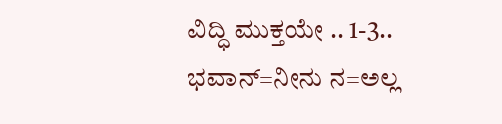ವಿದ್ಧಿ ಮುಕ್ತಯೇ .. 1-3..
ಭವಾನ್=ನೀನು ನ=ಅಲ್ಲ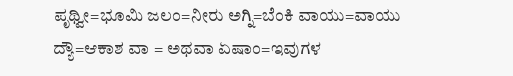ಪೃಥ್ವೀ=ಭೂಮಿ ಜಲಂ=ನೀರು ಅಗ್ನಿ=ಬೆಂಕಿ ವಾಯು=ವಾಯು ದ್ಯೌ=ಆಕಾಶ ವಾ = ಅಥವಾ ಏಷಾಂ=ಇವುಗಳ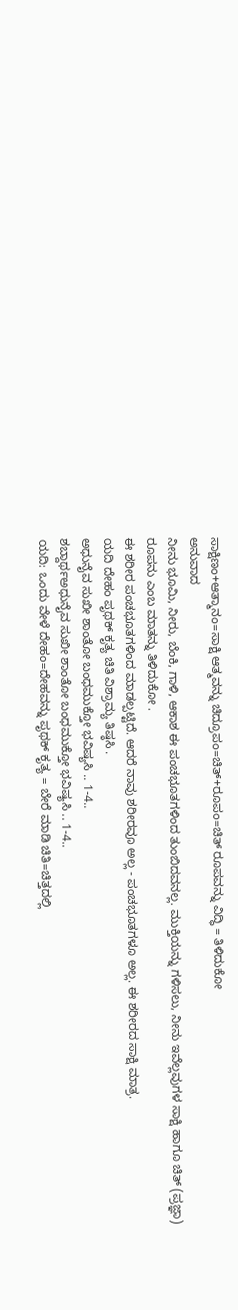ಸಾಕ್ಷಿಣಂ+ಆತ್ಮಾನಂ=ಸಾಕ್ಷಿ ಆತ್ಮವನ್ನು ಚಿದ್ರೂಪಂ=ಚಿತ್+ರೂಪಂ=ಚಿತ್ ರೂಪವನ್ನು ವಿದ್ಧಿ = ತಿಳಿದುಕೋ
ಅನುವಾದ
ನೀನು ಭೂಮಿ, ನೀರು, ಬೆಂಕಿ, ಗಾಳಿ, ಆಕಾಶ ಈ ಪಂಚಭೂತಗಳಿಂದ ತುಂಬಿದವನಲ್ಲ. ಮುಕ್ತಿಯನ್ನು ಗಳಿಸಲು, ನೀನು ಇವೆಲ್ಲವುಗಳ ಸಾಕ್ಷಿ ಹಾಗೂ ಚಿತ್ (ಪ್ರಜ್ಞಾ) ರೂಪನು ಎಂಬ ಮಾತನ್ನು ತಿಳಿದುಕೋ .
ಈ ಶರೀರ ಪಂಚಭೂತಗಳಿಂದ ಮಾಡಲ್ಪಟ್ಟಿದೆ. ಆದರೆ ನಾವು ಶರೀರವೂ ಅಲ್ಲ - ಪಂಚಭೂತಗಳೂ ಅಲ್ಲ. ಈ ಶರೀರದ ಸಾಕ್ಷಿ ಮಾತ್ರ.
ಯದಿ ದೇಹಂ ಪೃಥಕ್ ಕೃತ್ಯ ಚಿತಿ ವಿಶ್ರಾಮ್ಯ ತಿಷ್ಠಸಿ .
ಅಧುನೈವ ಸುಖೀ ಶಾಂತೋ ಬಂಧಮುಕ್ತೋ ಭವಿಷ್ಯಸಿ .. 1-4..
ಶಬ್ದಾರ್ಥಅಧುನೈವ ಸುಖೀ ಶಾಂತೋ ಬಂಧಮುಕ್ತೋ ಭವಿಷ್ಯಸಿ .. 1-4..
ಯದಿ: ಒಂದು ವೇಳೆ ದೇಹಂ=ದೇಹವನ್ನು ಪೃಥಕ್ ಕೃತ್ಯ = ಬೇರೆ ಮಾಡಿ ಚಿತಿ=ಚಿತ್ತದಲ್ಲಿ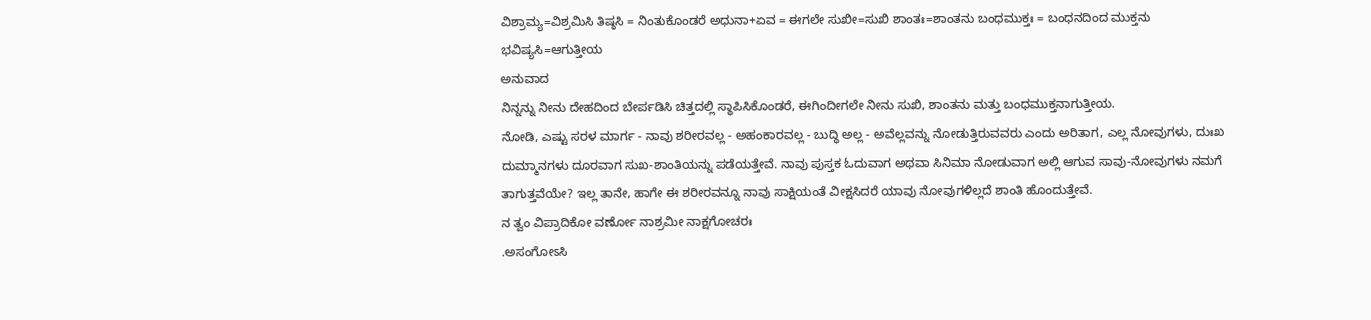ವಿಶ್ರಾಮ್ಯ=ವಿಶ್ರಮಿಸಿ ತಿಷ್ಠಸಿ = ನಿಂತುಕೊಂಡರೆ ಅಧುನಾ+ಏವ = ಈಗಲೇ ಸುಖೀ=ಸುಖಿ ಶಾಂತಃ=ಶಾಂತನು ಬಂಧಮುಕ್ತಃ = ಬಂಧನದಿಂದ ಮುಕ್ತನು ಭವಿಷ್ಯಸಿ=ಆಗುತ್ತೀಯ
ಅನುವಾದ
ನಿನ್ನನ್ನು ನೀನು ದೇಹದಿಂದ ಬೇರ್ಪಡಿಸಿ ಚಿತ್ತದಲ್ಲಿ ಸ್ಥಾಪಿಸಿಕೊಂಡರೆ, ಈಗಿಂದೀಗಲೇ ನೀನು ಸುಖಿ, ಶಾಂತನು ಮತ್ತು ಬಂಧಮುಕ್ತನಾಗುತ್ತೀಯ.
ನೋಡಿ, ಎಷ್ಟು ಸರಳ ಮಾರ್ಗ - ನಾವು ಶರೀರವಲ್ಲ - ಅಹಂಕಾರವಲ್ಲ - ಬುದ್ಧಿ ಅಲ್ಲ - ಅವೆಲ್ಲವನ್ನು ನೋಡುತ್ತಿರುವವರು ಎಂದು ಅರಿತಾಗ, ಎಲ್ಲ ನೋವುಗಳು, ದುಃಖ ದುಮ್ಮಾನಗಳು ದೂರವಾಗ ಸುಖ-ಶಾಂತಿಯನ್ನು ಪಡೆಯತ್ತೇವೆ. ನಾವು ಪುಸ್ತಕ ಓದುವಾಗ ಅಥವಾ ಸಿನಿಮಾ ನೋಡುವಾಗ ಅಲ್ಲಿ ಆಗುವ ಸಾವು-ನೋವುಗಳು ನಮಗೆ ತಾಗುತ್ತವೆಯೇ? ಇಲ್ಲ ತಾನೇ, ಹಾಗೇ ಈ ಶರೀರವನ್ನೂ ನಾವು ಸಾಕ್ಷಿಯಂತೆ ವೀಕ್ಷಸಿದರೆ ಯಾವು ನೋವುಗಳಿಲ್ಲದೆ ಶಾಂತಿ ಹೊಂದುತ್ತೇವೆ.
ನ ತ್ವಂ ವಿಪ್ರಾದಿಕೋ ವರ್ಣೋ ನಾಶ್ರಮೀ ನಾಕ್ಷಗೋಚರಃ
.ಅಸಂಗೋಽಸಿ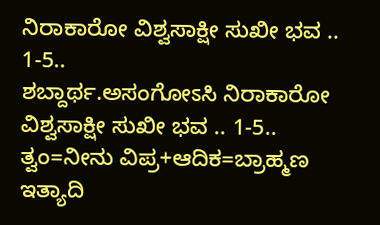ನಿರಾಕಾರೋ ವಿಶ್ವಸಾಕ್ಷೀ ಸುಖೀ ಭವ .. 1-5..
ಶಬ್ದಾರ್ಥ.ಅಸಂಗೋಽಸಿ ನಿರಾಕಾರೋ ವಿಶ್ವಸಾಕ್ಷೀ ಸುಖೀ ಭವ .. 1-5..
ತ್ವಂ=ನೀನು ವಿಪ್ರ+ಆದಿಕ=ಬ್ರಾಹ್ಮಣ ಇತ್ಯಾದಿ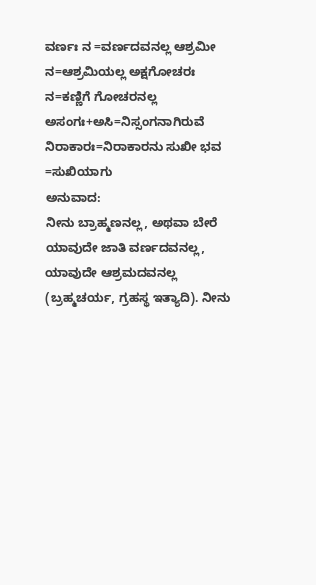ವರ್ಣಃ ನ =ವರ್ಣದವನಲ್ಲ ಆಶ್ರಮೀ ನ=ಆಶ್ರಮಿಯಲ್ಲ ಅಕ್ಷಗೋಚರಃ ನ=ಕಣ್ಣಿಗೆ ಗೋಚರನಲ್ಲ ಅಸಂಗಃ+ಅಸಿ=ನಿಸ್ಸಂಗನಾಗಿರುವೆ ನಿರಾಕಾರಃ=ನಿರಾಕಾರನು ಸುಖೀ ಭವ =ಸುಖಿಯಾಗು
ಅನುವಾದ:
ನೀನು ಬ್ರಾಹ್ಮಣನಲ್ಲ, ಅಥವಾ ಬೇರೆ ಯಾವುದೇ ಜಾತಿ ವರ್ಣದವನಲ್ಲ, ಯಾವುದೇ ಆಶ್ರಮದವನಲ್ಲ (ಬ್ರಹ್ಮಚರ್ಯ, ಗ್ರಹಸ್ಥ ಇತ್ಯಾದಿ). ನೀನು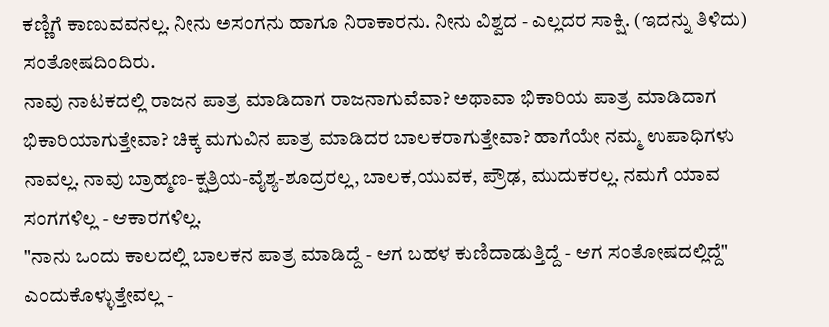ಕಣ್ಣಿಗೆ ಕಾಣುವವನಲ್ಲ. ನೀನು ಅಸಂಗನು ಹಾಗೂ ನಿರಾಕಾರನು. ನೀನು ವಿಶ್ವದ - ಎಲ್ಲದರ ಸಾಕ್ಷಿ. (ಇದನ್ನು ತಿಳಿದು) ಸಂತೋಷದಿಂದಿರು.
ನಾವು ನಾಟಕದಲ್ಲಿ ರಾಜನ ಪಾತ್ರ ಮಾಡಿದಾಗ ರಾಜನಾಗುವೆವಾ? ಅಥಾವಾ ಭಿಕಾರಿಯ ಪಾತ್ರ ಮಾಡಿದಾಗ ಭಿಕಾರಿಯಾಗುತ್ತೇವಾ? ಚಿಕ್ಕ ಮಗುವಿನ ಪಾತ್ರ ಮಾಡಿದರ ಬಾಲಕರಾಗುತ್ತೇವಾ? ಹಾಗೆಯೇ ನಮ್ಮ ಉಪಾಧಿಗಳು ನಾವಲ್ಲ. ನಾವು ಬ್ರಾಹ್ಮಣ-ಕ್ಷತ್ರಿಯ-ವೈಶ್ಯ-ಶೂದ್ರರಲ್ಲ, ಬಾಲಕ,ಯುವಕ, ಪ್ರೌಢ, ಮುದುಕರಲ್ಲ. ನಮಗೆ ಯಾವ ಸಂಗಗಳಿಲ್ಲ - ಆಕಾರಗಳಿಲ್ಲ.
"ನಾನು ಒಂದು ಕಾಲದಲ್ಲಿ ಬಾಲಕನ ಪಾತ್ರ ಮಾಡಿದ್ದೆ - ಆಗ ಬಹಳ ಕುಣಿದಾಡುತ್ತಿದ್ದೆ - ಆಗ ಸಂತೋಷದಲ್ಲಿದ್ದೆ" ಎಂದುಕೊಳ್ಳುತ್ತೇವಲ್ಲ -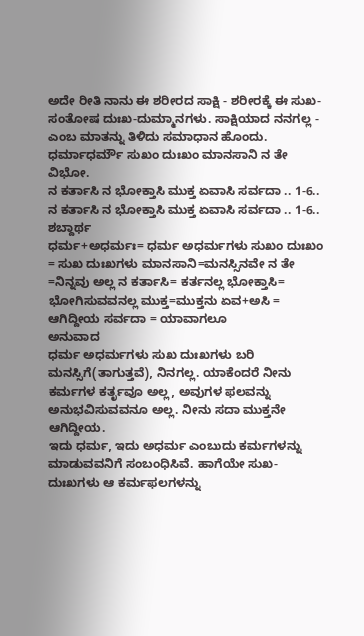ಅದೇ ರೀತಿ ನಾನು ಈ ಶರೀರದ ಸಾಕ್ಷಿ - ಶರೀರಕ್ಕೆ ಈ ಸುಖ-ಸಂತೋಷ ದುಃಖ-ದುಮ್ಮಾನಗಳು. ಸಾಕ್ಷಿಯಾದ ನನಗಲ್ಲ - ಎಂಬ ಮಾತನ್ನು ತಿಳಿದು ಸಮಾಧಾನ ಹೊಂದು.
ಧರ್ಮಾಧರ್ಮೌ ಸುಖಂ ದುಃಖಂ ಮಾನಸಾನಿ ನ ತೇ ವಿಭೋ.
ನ ಕರ್ತಾಸಿ ನ ಭೋಕ್ತಾಸಿ ಮುಕ್ತ ಏವಾಸಿ ಸರ್ವದಾ .. 1-6..
ನ ಕರ್ತಾಸಿ ನ ಭೋಕ್ತಾಸಿ ಮುಕ್ತ ಏವಾಸಿ ಸರ್ವದಾ .. 1-6..
ಶಬ್ದಾರ್ಥ
ಧರ್ಮ+ಅಧರ್ಮಃ= ಧರ್ಮ ಅಧರ್ಮಗಳು ಸುಖಂ ದುಃಖಂ = ಸುಖ ದುಃಖಗಳು ಮಾನಸಾನಿ=ಮನಸ್ಸಿನವೇ ನ ತೇ =ನಿನ್ನವು ಅಲ್ಲ ನ ಕರ್ತಾಸಿ= ಕರ್ತನಲ್ಲ ಭೋಕ್ತಾಸಿ= ಭೋಗಿಸುವವನಲ್ಲ ಮುಕ್ತ=ಮುಕ್ತನು ಏವ+ಅಸಿ = ಆಗಿದ್ದೀಯ ಸರ್ವದಾ = ಯಾವಾಗಲೂ
ಅನುವಾದ
ಧರ್ಮ ಅಧರ್ಮಗಳು ಸುಖ ದುಃಖಗಳು ಬರಿ ಮನಸ್ಸಿಗೆ(ತಾಗುತ್ತವೆ), ನಿನಗಲ್ಲ. ಯಾಕೆಂದರೆ ನೀನು ಕರ್ಮಗಳ ಕರ್ತೃವೂ ಅಲ್ಲ, ಅವುಗಳ ಫಲವನ್ನು ಅನುಭವಿಸುವವನೂ ಅಲ್ಲ. ನೀನು ಸದಾ ಮುಕ್ತನೇ ಆಗಿದ್ದೀಯ.
ಇದು ಧರ್ಮ, ಇದು ಅಧರ್ಮ ಎಂಬುದು ಕರ್ಮಗಳನ್ನು ಮಾಡುವವನಿಗೆ ಸಂಬಂಧಿಸಿವೆ. ಹಾಗೆಯೇ ಸುಖ-ದುಃಖಗಳು ಆ ಕರ್ಮಫಲಗಳನ್ನು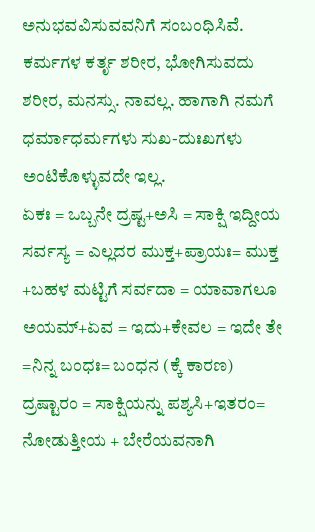ಅನುಭವವಿಸುವವನಿಗೆ ಸಂಬಂಧಿಸಿವೆ. ಕರ್ಮಗಳ ಕರ್ತೃ ಶರೀರ, ಭೋಗಿಸುವದು ಶರೀರ, ಮನಸ್ಸು. ನಾವಲ್ಲ. ಹಾಗಾಗಿ ನಮಗೆ ಧರ್ಮಾಧರ್ಮಗಳು ಸುಖ-ದುಃಖಗಳು ಅಂಟಿಕೊಳ್ಳುವದೇ ಇಲ್ಲ.
ಏಕಃ = ಒಬ್ಬನೇ ದ್ರಷ್ಟ+ಅಸಿ = ಸಾಕ್ಷಿ ಇದ್ದೀಯ ಸರ್ವಸ್ಯ = ಎಲ್ಲದರ ಮುಕ್ತ+ಪ್ರಾಯಃ= ಮುಕ್ತ +ಬಹಳ ಮಟ್ಟಿಗೆ ಸರ್ವದಾ = ಯಾವಾಗಲೂ
ಅಯಮ್+ಏವ = ಇದು+ಕೇವಲ = ಇದೇ ತೇ =ನಿನ್ನ ಬಂಧಃ= ಬಂಧನ (ಕ್ಕೆ ಕಾರಣ) ದ್ರಷ್ಟಾರಂ = ಸಾಕ್ಷಿಯನ್ನು ಪಶ್ಯಸಿ+ಇತರಂ= ನೋಡುತ್ತೀಯ + ಬೇರೆಯವನಾಗಿ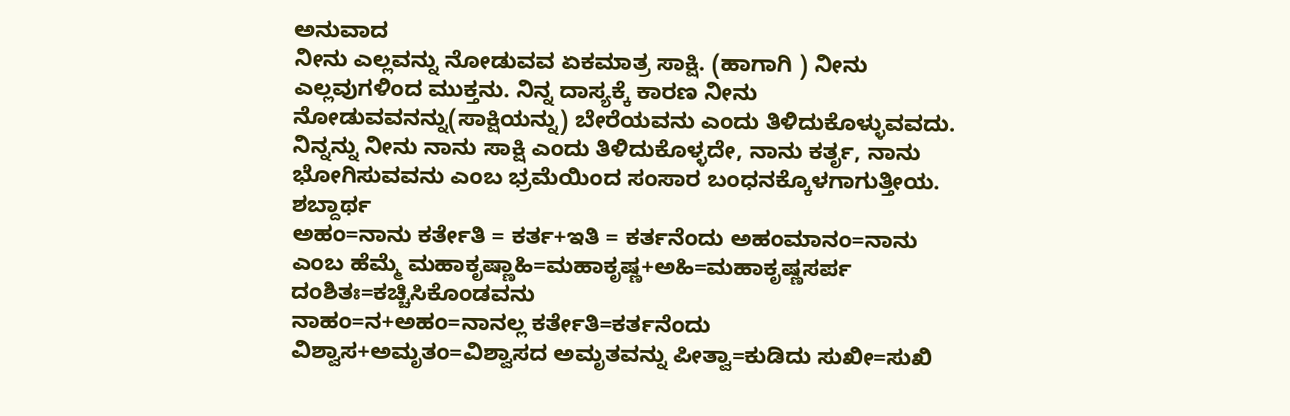ಅನುವಾದ
ನೀನು ಎಲ್ಲವನ್ನು ನೋಡುವವ ಏಕಮಾತ್ರ ಸಾಕ್ಷಿ. (ಹಾಗಾಗಿ ) ನೀನು ಎಲ್ಲವುಗಳಿಂದ ಮುಕ್ತನು. ನಿನ್ನ ದಾಸ್ಯಕ್ಕೆ ಕಾರಣ ನೀನು ನೋಡುವವನನ್ನು(ಸಾಕ್ಷಿಯನ್ನು) ಬೇರೆಯವನು ಎಂದು ತಿಳಿದುಕೊಳ್ಳುವವದು.
ನಿನ್ನನ್ನು ನೀನು ನಾನು ಸಾಕ್ಷಿ ಎಂದು ತಿಳಿದುಕೊಳ್ಳದೇ, ನಾನು ಕರ್ತೃ, ನಾನು ಭೋಗಿಸುವವನು ಎಂಬ ಭ್ರಮೆಯಿಂದ ಸಂಸಾರ ಬಂಧನಕ್ಕೊಳಗಾಗುತ್ತೀಯ.
ಶಬ್ದಾರ್ಥ
ಅಹಂ=ನಾನು ಕರ್ತೇತಿ = ಕರ್ತ+ಇತಿ = ಕರ್ತನೆಂದು ಅಹಂಮಾನಂ=ನಾನು ಎಂಬ ಹೆಮ್ಮೆ ಮಹಾಕೃಷ್ಣಾಹಿ=ಮಹಾಕೃಷ್ಣ+ಅಹಿ=ಮಹಾಕೃಷ್ಣಸರ್ಪ ದಂಶಿತಃ=ಕಚ್ಚಿಸಿಕೊಂಡವನು
ನಾಹಂ=ನ+ಅಹಂ=ನಾನಲ್ಲ ಕರ್ತೇತಿ=ಕರ್ತನೆಂದು ವಿಶ್ವಾಸ+ಅಮೃತಂ=ವಿಶ್ವಾಸದ ಅಮೃತವನ್ನು ಪೀತ್ವಾ=ಕುಡಿದು ಸುಖೀ=ಸುಖಿ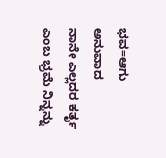ಭವ=ಆಗು
ಅನುವಾದ
ನಾನೇ ಎಲ್ಲದರ ಕರ್ತೃ ಎಂಬ ಭ್ರಮೆ ನಿನ್ನನ್ನು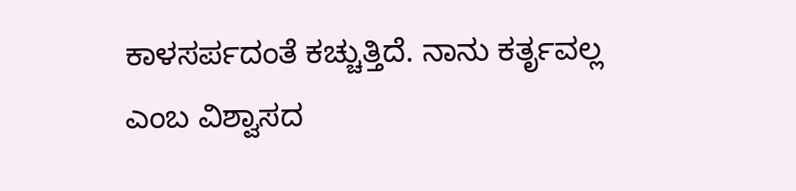ಕಾಳಸರ್ಪದಂತೆ ಕಚ್ಚುತ್ತಿದೆ. ನಾನು ಕರ್ತೃವಲ್ಲ ಎಂಬ ವಿಶ್ವಾಸದ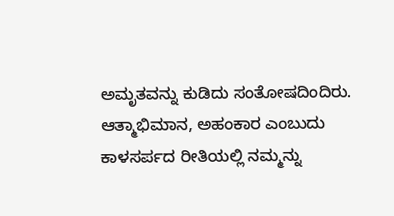ಅಮೃತವನ್ನು ಕುಡಿದು ಸಂತೋಷದಿಂದಿರು.
ಆತ್ಮಾಭಿಮಾನ, ಅಹಂಕಾರ ಎಂಬುದು ಕಾಳಸರ್ಪದ ರೀತಿಯಲ್ಲಿ ನಮ್ಮನ್ನು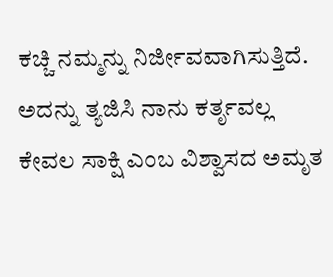ಕಚ್ಚಿ ನಮ್ಮನ್ನು ನಿರ್ಜೀವವಾಗಿಸುತ್ತಿದೆ. ಅದನ್ನು ತ್ಯಜಿಸಿ ನಾನು ಕರ್ತೃವಲ್ಲ ಕೇವಲ ಸಾಕ್ಷಿ ಎಂಬ ವಿಶ್ವಾಸದ ಅಮೃತ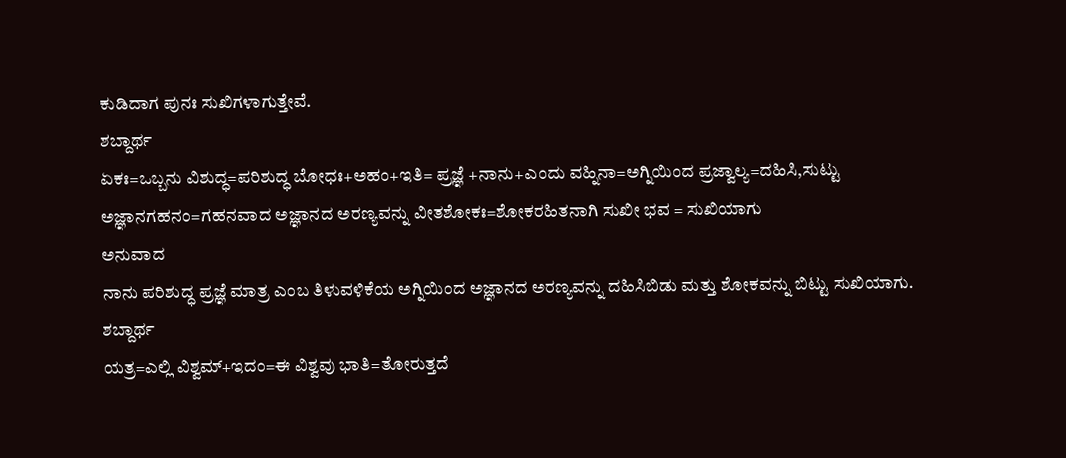ಕುಡಿದಾಗ ಪುನಃ ಸುಖಿಗಳಾಗುತ್ತೇವೆ.
ಶಬ್ದಾರ್ಥ
ಏಕಃ=ಒಬ್ಬನು ವಿಶುದ್ಧ=ಪರಿಶುದ್ಧ ಬೋಧಃ+ಅಹಂ+ಇತಿ= ಪ್ರಜ್ಞೆ +ನಾನು+ಎಂದು ವಹ್ನಿನಾ=ಅಗ್ನಿಯಿಂದ ಪ್ರಜ್ವಾಲ್ಯ=ದಹಿಸಿ,ಸುಟ್ಟು ಅಜ್ಞಾನಗಹನಂ=ಗಹನವಾದ ಅಜ್ಞಾನದ ಅರಣ್ಯವನ್ನು ವೀತಶೋಕಃ=ಶೋಕರಹಿತನಾಗಿ ಸುಖೀ ಭವ = ಸುಖಿಯಾಗು
ಅನುವಾದ
ನಾನು ಪರಿಶುದ್ಧ ಪ್ರಜ್ಞೆ ಮಾತ್ರ ಎಂಬ ತಿಳುವಳಿಕೆಯ ಅಗ್ನಿಯಿಂದ ಅಜ್ಞಾನದ ಅರಣ್ಯವನ್ನು ದಹಿಸಿಬಿಡು ಮತ್ತು ಶೋಕವನ್ನು ಬಿಟ್ಟು ಸುಖಿಯಾಗು.
ಶಬ್ದಾರ್ಥ
ಯತ್ರ=ಎಲ್ಲಿ ವಿಶ್ವಮ್+ಇದಂ=ಈ ವಿಶ್ವವು ಭಾತಿ=ತೋರುತ್ತದೆ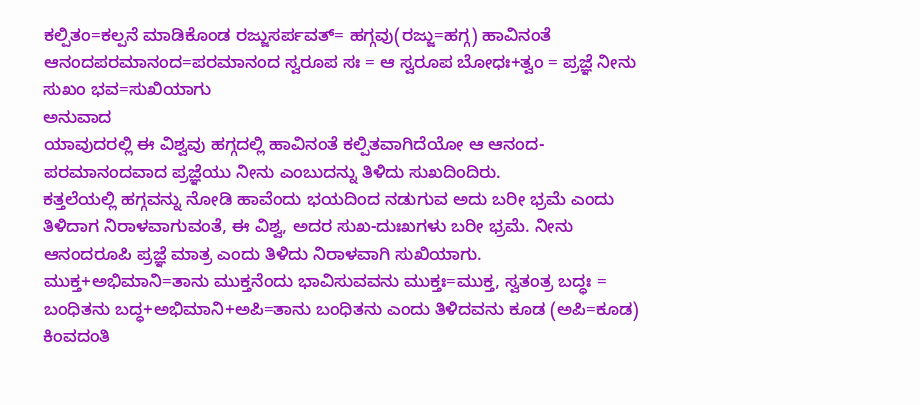ಕಲ್ಪಿತಂ=ಕಲ್ಪನೆ ಮಾಡಿಕೊಂಡ ರಜ್ಜುಸರ್ಪವತ್= ಹಗ್ಗವು(ರಜ್ಜು=ಹಗ್ಗ) ಹಾವಿನಂತೆ ಆನಂದಪರಮಾನಂದ=ಪರಮಾನಂದ ಸ್ವರೂಪ ಸಃ = ಆ ಸ್ವರೂಪ ಬೋಧಃ+ತ್ವಂ = ಪ್ರಜ್ಞೆ ನೀನು ಸುಖಂ ಭವ=ಸುಖಿಯಾಗು
ಅನುವಾದ
ಯಾವುದರಲ್ಲಿ ಈ ವಿಶ್ವವು ಹಗ್ಗದಲ್ಲಿ ಹಾವಿನಂತೆ ಕಲ್ಪಿತವಾಗಿದೆಯೋ ಆ ಆನಂದ-ಪರಮಾನಂದವಾದ ಪ್ರಜ್ಞೆಯು ನೀನು ಎಂಬುದನ್ನು ತಿಳಿದು ಸುಖದಿಂದಿರು.
ಕತ್ತಲೆಯಲ್ಲಿ ಹಗ್ಗವನ್ನು ನೋಡಿ ಹಾವೆಂದು ಭಯದಿಂದ ನಡುಗುವ ಅದು ಬರೀ ಭ್ರಮೆ ಎಂದು ತಿಳಿದಾಗ ನಿರಾಳವಾಗುವಂತೆ, ಈ ವಿಶ್ವ, ಅದರ ಸುಖ-ದುಃಖಗಳು ಬರೀ ಭ್ರಮೆ. ನೀನು ಆನಂದರೂಪಿ ಪ್ರಜ್ಞೆ ಮಾತ್ರ ಎಂದು ತಿಳಿದು ನಿರಾಳವಾಗಿ ಸುಖಿಯಾಗು.
ಮುಕ್ತ+ಅಭಿಮಾನಿ=ತಾನು ಮುಕ್ತನೆಂದು ಭಾವಿಸುವವನು ಮುಕ್ತಃ=ಮುಕ್ತ, ಸ್ವತಂತ್ರ ಬದ್ಧಃ = ಬಂಧಿತನು ಬದ್ಧ+ಅಭಿಮಾನಿ+ಅಪಿ=ತಾನು ಬಂಧಿತನು ಎಂದು ತಿಳಿದವನು ಕೂಡ (ಅಪಿ=ಕೂಡ) ಕಿಂವದಂತಿ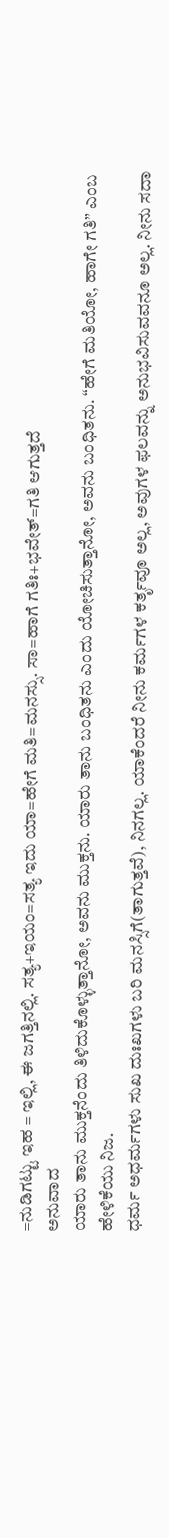=ನುಡಿಗಟ್ಟು ಇಹ = ಇಲ್ಲಿ, ಈ ಜಗತ್ತಿನಲ್ಲಿ. ಸತ್ಯ+ಇಯಂ=ಸತ್ಯ ಇದು ಯಾ=ಹೇಗೆ ಮತಿ=ಮನಸ್ಸು. ಸಾ=ಹಾಗೆ ಗತಿಃ+ಭವೇತ್=ಗತಿ ಆಗುತ್ತದೆ
ಅನುವಾದ
ಯಾರು ತಾನು ಮುಕ್ತನೆಂದು ತಿಳಿದುಕೊಳ್ಳುತ್ತಾನೋ, ಅವನು ಮುಕ್ತನು. ಯಾರು ತಾನು ಬಂಧಿತನು ಎಂದು ಯೋಚಿಸುತ್ತಾನೋ, ಅವನು ಬಂಧಿತನು. “ಹೇಗೆ ಮತಿಯೋ, ಹಾಗೇ ಗತಿ” ಎಂಬ ಹೇಳಿಕೆಯು ನಿಜ.
ಧರ್ಮ ಅಧರ್ಮಗಳು ಸುಖ ದುಃಖಗಳು ಬರಿ ಮನಸ್ಸಿಗೆ(ತಾಗುತ್ತವೆ), ನಿನಗಲ್ಲ. ಯಾಕೆಂದರೆ ನೀನು ಕರ್ಮಗಳ ಕರ್ತೃವೂ ಅಲ್ಲ, ಅವುಗಳ ಫಲವನ್ನು ಅನುಭವಿಸುವವನೂ ಅಲ್ಲ. ನೀನು ಸದಾ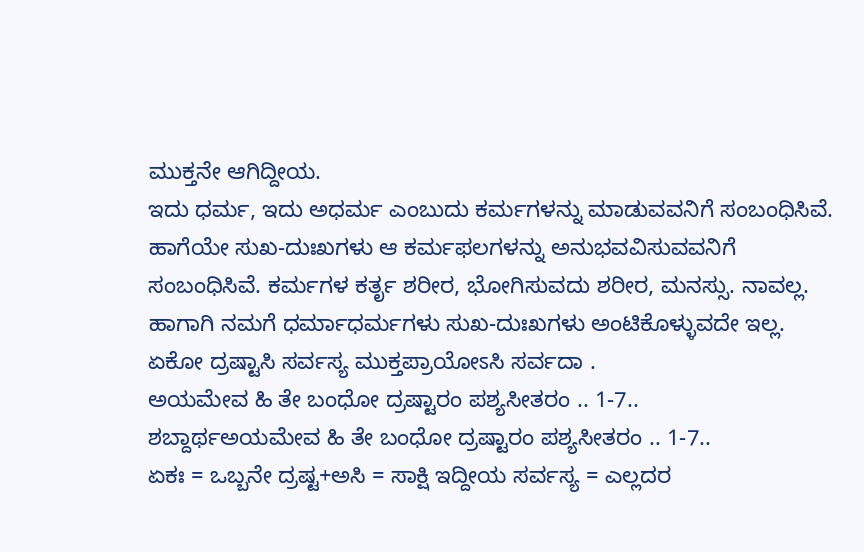ಮುಕ್ತನೇ ಆಗಿದ್ದೀಯ.
ಇದು ಧರ್ಮ, ಇದು ಅಧರ್ಮ ಎಂಬುದು ಕರ್ಮಗಳನ್ನು ಮಾಡುವವನಿಗೆ ಸಂಬಂಧಿಸಿವೆ. ಹಾಗೆಯೇ ಸುಖ-ದುಃಖಗಳು ಆ ಕರ್ಮಫಲಗಳನ್ನು ಅನುಭವವಿಸುವವನಿಗೆ ಸಂಬಂಧಿಸಿವೆ. ಕರ್ಮಗಳ ಕರ್ತೃ ಶರೀರ, ಭೋಗಿಸುವದು ಶರೀರ, ಮನಸ್ಸು. ನಾವಲ್ಲ. ಹಾಗಾಗಿ ನಮಗೆ ಧರ್ಮಾಧರ್ಮಗಳು ಸುಖ-ದುಃಖಗಳು ಅಂಟಿಕೊಳ್ಳುವದೇ ಇಲ್ಲ.
ಏಕೋ ದ್ರಷ್ಟಾಸಿ ಸರ್ವಸ್ಯ ಮುಕ್ತಪ್ರಾಯೋಽಸಿ ಸರ್ವದಾ .
ಅಯಮೇವ ಹಿ ತೇ ಬಂಧೋ ದ್ರಷ್ಟಾರಂ ಪಶ್ಯಸೀತರಂ .. 1-7..
ಶಬ್ದಾರ್ಥಅಯಮೇವ ಹಿ ತೇ ಬಂಧೋ ದ್ರಷ್ಟಾರಂ ಪಶ್ಯಸೀತರಂ .. 1-7..
ಏಕಃ = ಒಬ್ಬನೇ ದ್ರಷ್ಟ+ಅಸಿ = ಸಾಕ್ಷಿ ಇದ್ದೀಯ ಸರ್ವಸ್ಯ = ಎಲ್ಲದರ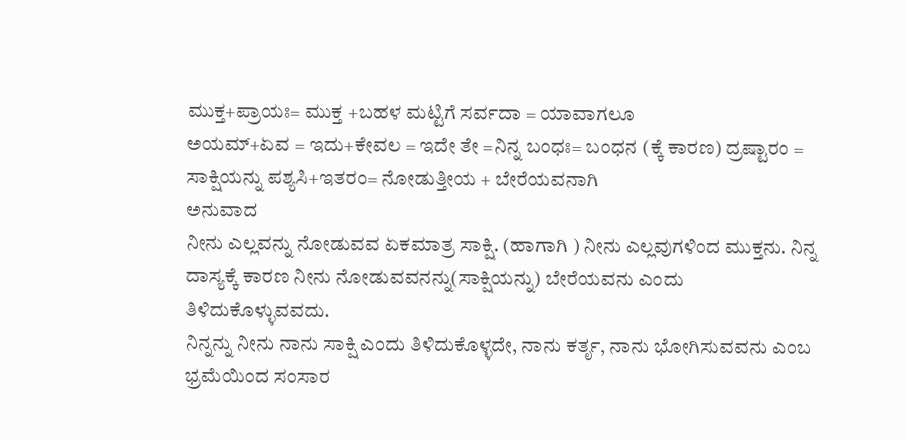ಮುಕ್ತ+ಪ್ರಾಯಃ= ಮುಕ್ತ +ಬಹಳ ಮಟ್ಟಿಗೆ ಸರ್ವದಾ = ಯಾವಾಗಲೂ
ಅಯಮ್+ಏವ = ಇದು+ಕೇವಲ = ಇದೇ ತೇ =ನಿನ್ನ ಬಂಧಃ= ಬಂಧನ (ಕ್ಕೆ ಕಾರಣ) ದ್ರಷ್ಟಾರಂ = ಸಾಕ್ಷಿಯನ್ನು ಪಶ್ಯಸಿ+ಇತರಂ= ನೋಡುತ್ತೀಯ + ಬೇರೆಯವನಾಗಿ
ಅನುವಾದ
ನೀನು ಎಲ್ಲವನ್ನು ನೋಡುವವ ಏಕಮಾತ್ರ ಸಾಕ್ಷಿ. (ಹಾಗಾಗಿ ) ನೀನು ಎಲ್ಲವುಗಳಿಂದ ಮುಕ್ತನು. ನಿನ್ನ ದಾಸ್ಯಕ್ಕೆ ಕಾರಣ ನೀನು ನೋಡುವವನನ್ನು(ಸಾಕ್ಷಿಯನ್ನು) ಬೇರೆಯವನು ಎಂದು ತಿಳಿದುಕೊಳ್ಳುವವದು.
ನಿನ್ನನ್ನು ನೀನು ನಾನು ಸಾಕ್ಷಿ ಎಂದು ತಿಳಿದುಕೊಳ್ಳದೇ, ನಾನು ಕರ್ತೃ, ನಾನು ಭೋಗಿಸುವವನು ಎಂಬ ಭ್ರಮೆಯಿಂದ ಸಂಸಾರ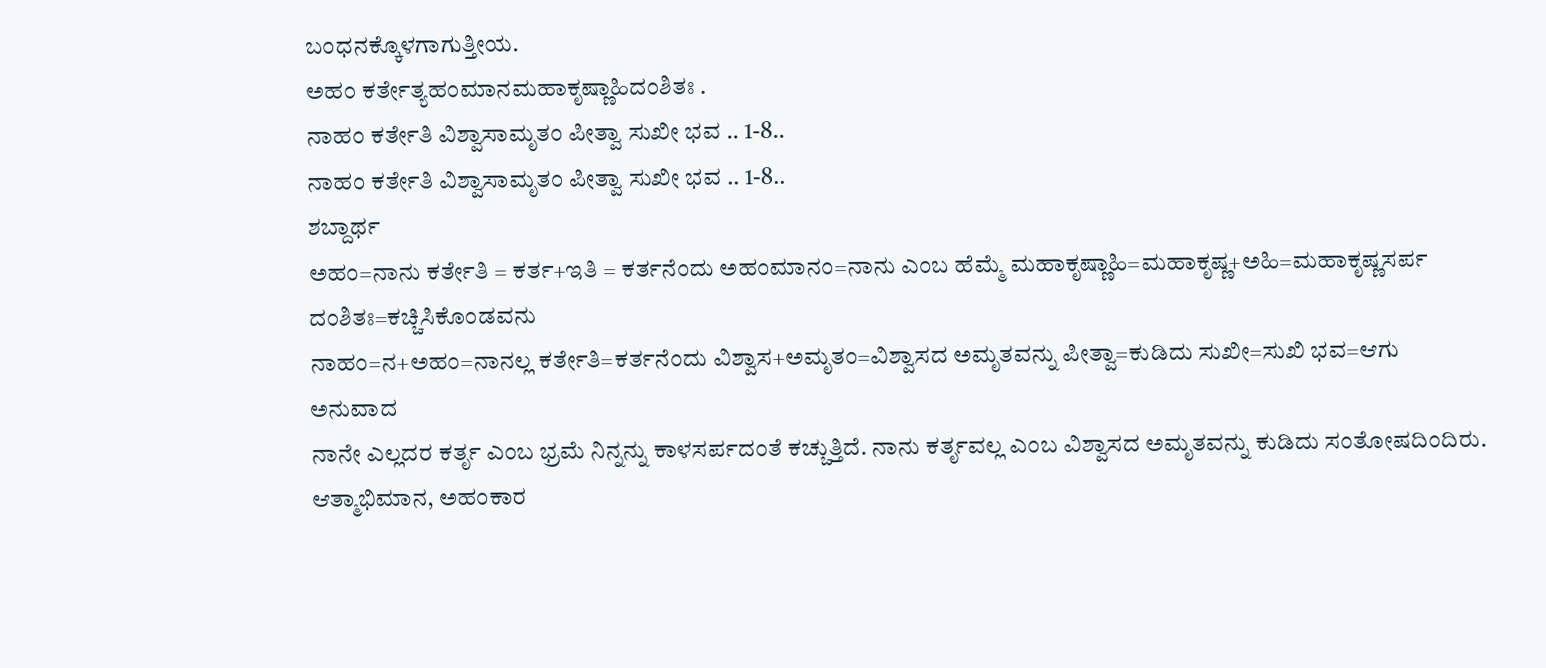ಬಂಧನಕ್ಕೊಳಗಾಗುತ್ತೀಯ.
ಅಹಂ ಕರ್ತೇತ್ಯಹಂಮಾನಮಹಾಕೃಷ್ಣಾಹಿದಂಶಿತಃ .
ನಾಹಂ ಕರ್ತೇತಿ ವಿಶ್ವಾಸಾಮೃತಂ ಪೀತ್ವಾ ಸುಖೀ ಭವ .. 1-8..
ನಾಹಂ ಕರ್ತೇತಿ ವಿಶ್ವಾಸಾಮೃತಂ ಪೀತ್ವಾ ಸುಖೀ ಭವ .. 1-8..
ಶಬ್ದಾರ್ಥ
ಅಹಂ=ನಾನು ಕರ್ತೇತಿ = ಕರ್ತ+ಇತಿ = ಕರ್ತನೆಂದು ಅಹಂಮಾನಂ=ನಾನು ಎಂಬ ಹೆಮ್ಮೆ ಮಹಾಕೃಷ್ಣಾಹಿ=ಮಹಾಕೃಷ್ಣ+ಅಹಿ=ಮಹಾಕೃಷ್ಣಸರ್ಪ ದಂಶಿತಃ=ಕಚ್ಚಿಸಿಕೊಂಡವನು
ನಾಹಂ=ನ+ಅಹಂ=ನಾನಲ್ಲ ಕರ್ತೇತಿ=ಕರ್ತನೆಂದು ವಿಶ್ವಾಸ+ಅಮೃತಂ=ವಿಶ್ವಾಸದ ಅಮೃತವನ್ನು ಪೀತ್ವಾ=ಕುಡಿದು ಸುಖೀ=ಸುಖಿ ಭವ=ಆಗು
ಅನುವಾದ
ನಾನೇ ಎಲ್ಲದರ ಕರ್ತೃ ಎಂಬ ಭ್ರಮೆ ನಿನ್ನನ್ನು ಕಾಳಸರ್ಪದಂತೆ ಕಚ್ಚುತ್ತಿದೆ. ನಾನು ಕರ್ತೃವಲ್ಲ ಎಂಬ ವಿಶ್ವಾಸದ ಅಮೃತವನ್ನು ಕುಡಿದು ಸಂತೋಷದಿಂದಿರು.
ಆತ್ಮಾಭಿಮಾನ, ಅಹಂಕಾರ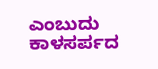ಎಂಬುದು ಕಾಳಸರ್ಪದ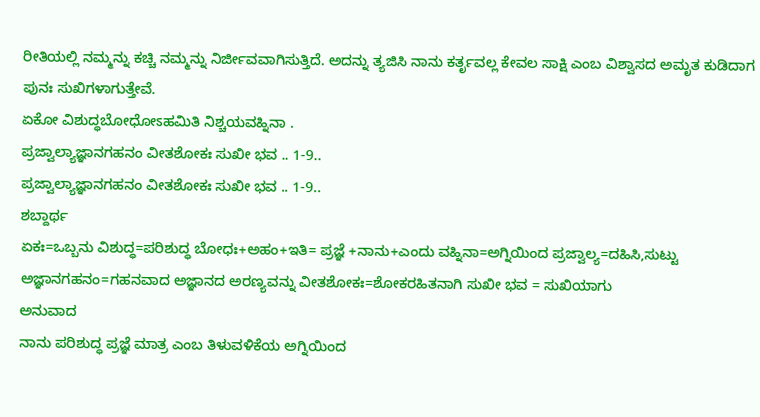ರೀತಿಯಲ್ಲಿ ನಮ್ಮನ್ನು ಕಚ್ಚಿ ನಮ್ಮನ್ನು ನಿರ್ಜೀವವಾಗಿಸುತ್ತಿದೆ. ಅದನ್ನು ತ್ಯಜಿಸಿ ನಾನು ಕರ್ತೃವಲ್ಲ ಕೇವಲ ಸಾಕ್ಷಿ ಎಂಬ ವಿಶ್ವಾಸದ ಅಮೃತ ಕುಡಿದಾಗ ಪುನಃ ಸುಖಿಗಳಾಗುತ್ತೇವೆ.
ಏಕೋ ವಿಶುದ್ಧಬೋಧೋಽಹಮಿತಿ ನಿಶ್ಚಯವಹ್ನಿನಾ .
ಪ್ರಜ್ವಾಲ್ಯಾಜ್ಞಾನಗಹನಂ ವೀತಶೋಕಃ ಸುಖೀ ಭವ .. 1-9..
ಪ್ರಜ್ವಾಲ್ಯಾಜ್ಞಾನಗಹನಂ ವೀತಶೋಕಃ ಸುಖೀ ಭವ .. 1-9..
ಶಬ್ದಾರ್ಥ
ಏಕಃ=ಒಬ್ಬನು ವಿಶುದ್ಧ=ಪರಿಶುದ್ಧ ಬೋಧಃ+ಅಹಂ+ಇತಿ= ಪ್ರಜ್ಞೆ +ನಾನು+ಎಂದು ವಹ್ನಿನಾ=ಅಗ್ನಿಯಿಂದ ಪ್ರಜ್ವಾಲ್ಯ=ದಹಿಸಿ,ಸುಟ್ಟು ಅಜ್ಞಾನಗಹನಂ=ಗಹನವಾದ ಅಜ್ಞಾನದ ಅರಣ್ಯವನ್ನು ವೀತಶೋಕಃ=ಶೋಕರಹಿತನಾಗಿ ಸುಖೀ ಭವ = ಸುಖಿಯಾಗು
ಅನುವಾದ
ನಾನು ಪರಿಶುದ್ಧ ಪ್ರಜ್ಞೆ ಮಾತ್ರ ಎಂಬ ತಿಳುವಳಿಕೆಯ ಅಗ್ನಿಯಿಂದ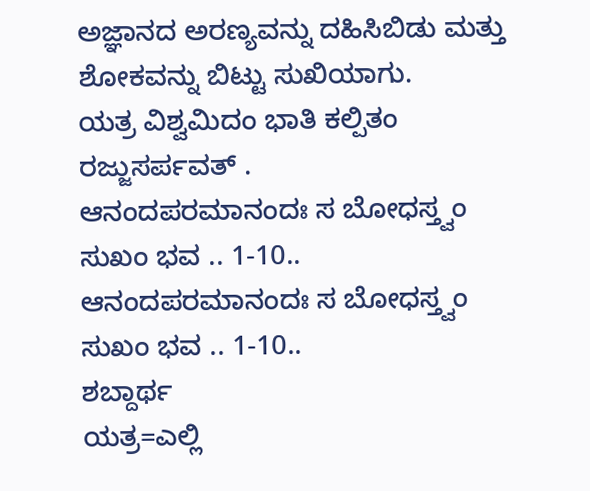ಅಜ್ಞಾನದ ಅರಣ್ಯವನ್ನು ದಹಿಸಿಬಿಡು ಮತ್ತು ಶೋಕವನ್ನು ಬಿಟ್ಟು ಸುಖಿಯಾಗು.
ಯತ್ರ ವಿಶ್ವಮಿದಂ ಭಾತಿ ಕಲ್ಪಿತಂ ರಜ್ಜುಸರ್ಪವತ್ .
ಆನಂದಪರಮಾನಂದಃ ಸ ಬೋಧಸ್ತ್ವಂ ಸುಖಂ ಭವ .. 1-10..
ಆನಂದಪರಮಾನಂದಃ ಸ ಬೋಧಸ್ತ್ವಂ ಸುಖಂ ಭವ .. 1-10..
ಶಬ್ದಾರ್ಥ
ಯತ್ರ=ಎಲ್ಲಿ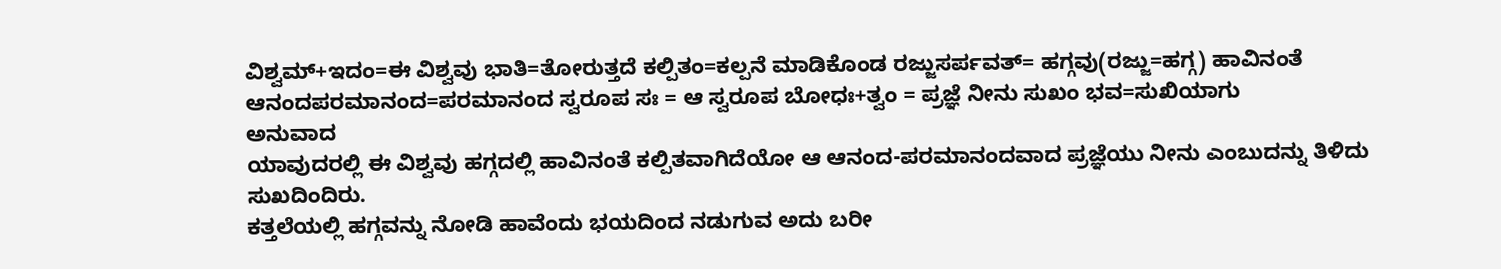ವಿಶ್ವಮ್+ಇದಂ=ಈ ವಿಶ್ವವು ಭಾತಿ=ತೋರುತ್ತದೆ ಕಲ್ಪಿತಂ=ಕಲ್ಪನೆ ಮಾಡಿಕೊಂಡ ರಜ್ಜುಸರ್ಪವತ್= ಹಗ್ಗವು(ರಜ್ಜು=ಹಗ್ಗ) ಹಾವಿನಂತೆ ಆನಂದಪರಮಾನಂದ=ಪರಮಾನಂದ ಸ್ವರೂಪ ಸಃ = ಆ ಸ್ವರೂಪ ಬೋಧಃ+ತ್ವಂ = ಪ್ರಜ್ಞೆ ನೀನು ಸುಖಂ ಭವ=ಸುಖಿಯಾಗು
ಅನುವಾದ
ಯಾವುದರಲ್ಲಿ ಈ ವಿಶ್ವವು ಹಗ್ಗದಲ್ಲಿ ಹಾವಿನಂತೆ ಕಲ್ಪಿತವಾಗಿದೆಯೋ ಆ ಆನಂದ-ಪರಮಾನಂದವಾದ ಪ್ರಜ್ಞೆಯು ನೀನು ಎಂಬುದನ್ನು ತಿಳಿದು ಸುಖದಿಂದಿರು.
ಕತ್ತಲೆಯಲ್ಲಿ ಹಗ್ಗವನ್ನು ನೋಡಿ ಹಾವೆಂದು ಭಯದಿಂದ ನಡುಗುವ ಅದು ಬರೀ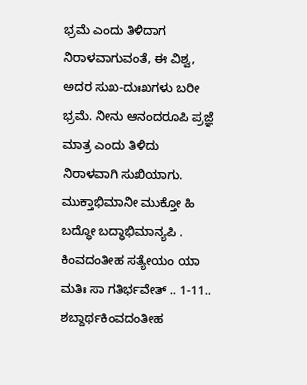ಭ್ರಮೆ ಎಂದು ತಿಳಿದಾಗ ನಿರಾಳವಾಗುವಂತೆ, ಈ ವಿಶ್ವ, ಅದರ ಸುಖ-ದುಃಖಗಳು ಬರೀ ಭ್ರಮೆ. ನೀನು ಆನಂದರೂಪಿ ಪ್ರಜ್ಞೆ ಮಾತ್ರ ಎಂದು ತಿಳಿದು ನಿರಾಳವಾಗಿ ಸುಖಿಯಾಗು.
ಮುಕ್ತಾಭಿಮಾನೀ ಮುಕ್ತೋ ಹಿ ಬದ್ಧೋ ಬದ್ಧಾಭಿಮಾನ್ಯಪಿ .
ಕಿಂವದಂತೀಹ ಸತ್ಯೇಯಂ ಯಾ ಮತಿಃ ಸಾ ಗತಿರ್ಭವೇತ್ .. 1-11..
ಶಬ್ದಾರ್ಥಕಿಂವದಂತೀಹ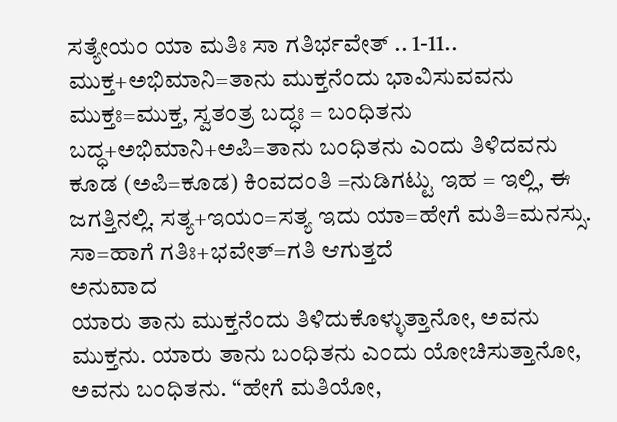ಸತ್ಯೇಯಂ ಯಾ ಮತಿಃ ಸಾ ಗತಿರ್ಭವೇತ್ .. 1-11..
ಮುಕ್ತ+ಅಭಿಮಾನಿ=ತಾನು ಮುಕ್ತನೆಂದು ಭಾವಿಸುವವನು ಮುಕ್ತಃ=ಮುಕ್ತ, ಸ್ವತಂತ್ರ ಬದ್ಧಃ = ಬಂಧಿತನು ಬದ್ಧ+ಅಭಿಮಾನಿ+ಅಪಿ=ತಾನು ಬಂಧಿತನು ಎಂದು ತಿಳಿದವನು ಕೂಡ (ಅಪಿ=ಕೂಡ) ಕಿಂವದಂತಿ =ನುಡಿಗಟ್ಟು ಇಹ = ಇಲ್ಲಿ, ಈ ಜಗತ್ತಿನಲ್ಲಿ. ಸತ್ಯ+ಇಯಂ=ಸತ್ಯ ಇದು ಯಾ=ಹೇಗೆ ಮತಿ=ಮನಸ್ಸು. ಸಾ=ಹಾಗೆ ಗತಿಃ+ಭವೇತ್=ಗತಿ ಆಗುತ್ತದೆ
ಅನುವಾದ
ಯಾರು ತಾನು ಮುಕ್ತನೆಂದು ತಿಳಿದುಕೊಳ್ಳುತ್ತಾನೋ, ಅವನು ಮುಕ್ತನು. ಯಾರು ತಾನು ಬಂಧಿತನು ಎಂದು ಯೋಚಿಸುತ್ತಾನೋ, ಅವನು ಬಂಧಿತನು. “ಹೇಗೆ ಮತಿಯೋ,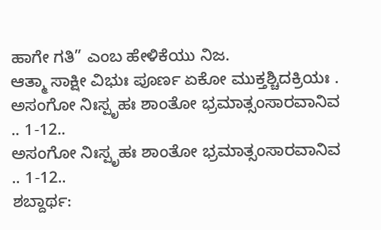ಹಾಗೇ ಗತಿ” ಎಂಬ ಹೇಳಿಕೆಯು ನಿಜ.
ಆತ್ಮಾ ಸಾಕ್ಷೀ ವಿಭುಃ ಪೂರ್ಣ ಏಕೋ ಮುಕ್ತಶ್ಚಿದಕ್ರಿಯಃ .
ಅಸಂಗೋ ನಿಃಸ್ಪೃಹಃ ಶಾಂತೋ ಭ್ರಮಾತ್ಸಂಸಾರವಾನಿವ .. 1-12..
ಅಸಂಗೋ ನಿಃಸ್ಪೃಹಃ ಶಾಂತೋ ಭ್ರಮಾತ್ಸಂಸಾರವಾನಿವ .. 1-12..
ಶಬ್ದಾರ್ಥ: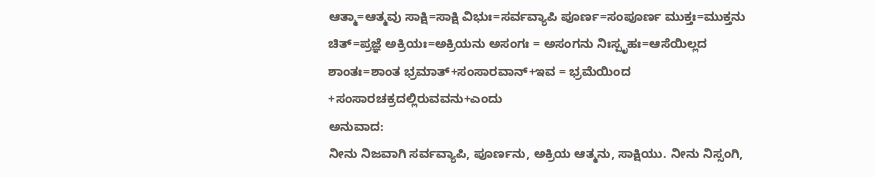ಆತ್ಮಾ=ಆತ್ಮವು ಸಾಕ್ಷಿ=ಸಾಕ್ಷಿ ವಿಭುಃ=ಸರ್ವವ್ಯಾಪಿ ಪೂರ್ಣ=ಸಂಪೂರ್ಣ ಮುಕ್ತಃ=ಮುಕ್ತನು ಚಿತ್=ಪ್ರಜ್ಞೆ ಅಕ್ರಿಯಃ=ಅಕ್ರಿಯನು ಅಸಂಗಃ = ಅಸಂಗನು ನಿಃಸ್ಪೃಹಃ=ಆಸೆಯಿಲ್ಲದ ಶಾಂತಃ=ಶಾಂತ ಭ್ರಮಾತ್+ಸಂಸಾರವಾನ್+ಇವ = ಭ್ರಮೆಯಿಂದ +ಸಂಸಾರಚಕ್ರದಲ್ಲಿರುವವನು+ಎಂದು
ಅನುವಾದ:
ನೀನು ನಿಜವಾಗಿ ಸರ್ವವ್ಯಾಪಿ, ಪೂರ್ಣನು, ಅಕ್ರಿಯ ಆತ್ಮನು, ಸಾಕ್ಷಿಯು. ನೀನು ನಿಸ್ಸಂಗಿ,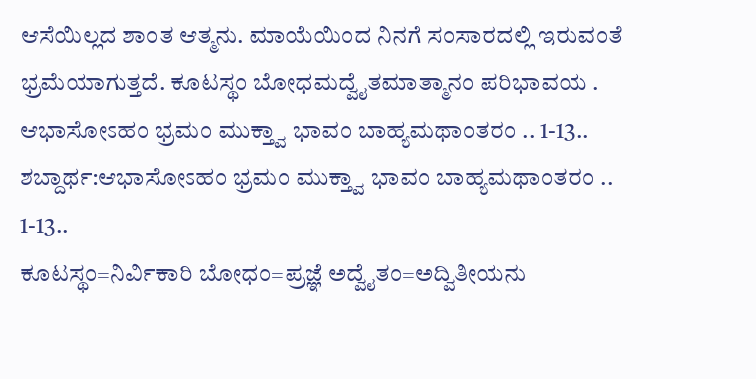ಆಸೆಯಿಲ್ಲದ ಶಾಂತ ಆತ್ಮನು. ಮಾಯೆಯಿಂದ ನಿನಗೆ ಸಂಸಾರದಲ್ಲಿ ಇರುವಂತೆ ಭ್ರಮೆಯಾಗುತ್ತದೆ. ಕೂಟಸ್ಥಂ ಬೋಧಮದ್ವೈತಮಾತ್ಮಾನಂ ಪರಿಭಾವಯ .
ಆಭಾಸೋಽಹಂ ಭ್ರಮಂ ಮುಕ್ತ್ವಾ ಭಾವಂ ಬಾಹ್ಯಮಥಾಂತರಂ .. 1-13..
ಶಬ್ದಾರ್ಥ:ಆಭಾಸೋಽಹಂ ಭ್ರಮಂ ಮುಕ್ತ್ವಾ ಭಾವಂ ಬಾಹ್ಯಮಥಾಂತರಂ .. 1-13..
ಕೂಟಸ್ಥಂ=ನಿರ್ವಿಕಾರಿ ಬೋಧಂ=ಪ್ರಜ್ಞೆ ಅದ್ವೈತಂ=ಅದ್ವಿತೀಯನು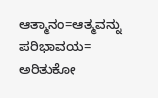ಆತ್ಮಾನಂ=ಆತ್ಮವನ್ನು ಪರಿಭಾವಯ= ಅರಿತುಕೋ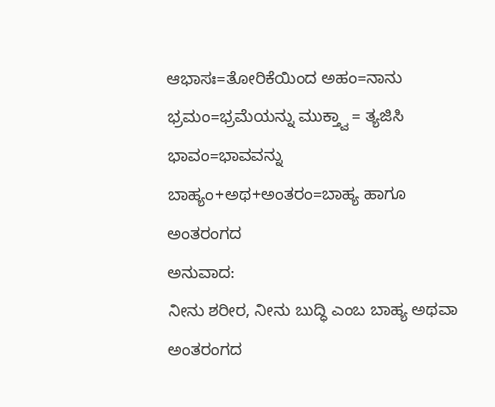ಆಭಾಸಃ=ತೋರಿಕೆಯಿಂದ ಅಹಂ=ನಾನು ಭ್ರಮಂ=ಭ್ರಮೆಯನ್ನು ಮುಕ್ತ್ವಾ = ತ್ಯಜಿಸಿ ಭಾವಂ=ಭಾವವನ್ನು ಬಾಹ್ಯಂ+ಅಥ+ಅಂತರಂ=ಬಾಹ್ಯ ಹಾಗೂ ಅಂತರಂಗದ
ಅನುವಾದ:
ನೀನು ಶರೀರ, ನೀನು ಬುದ್ಧಿ ಎಂಬ ಬಾಹ್ಯ ಅಥವಾ ಅಂತರಂಗದ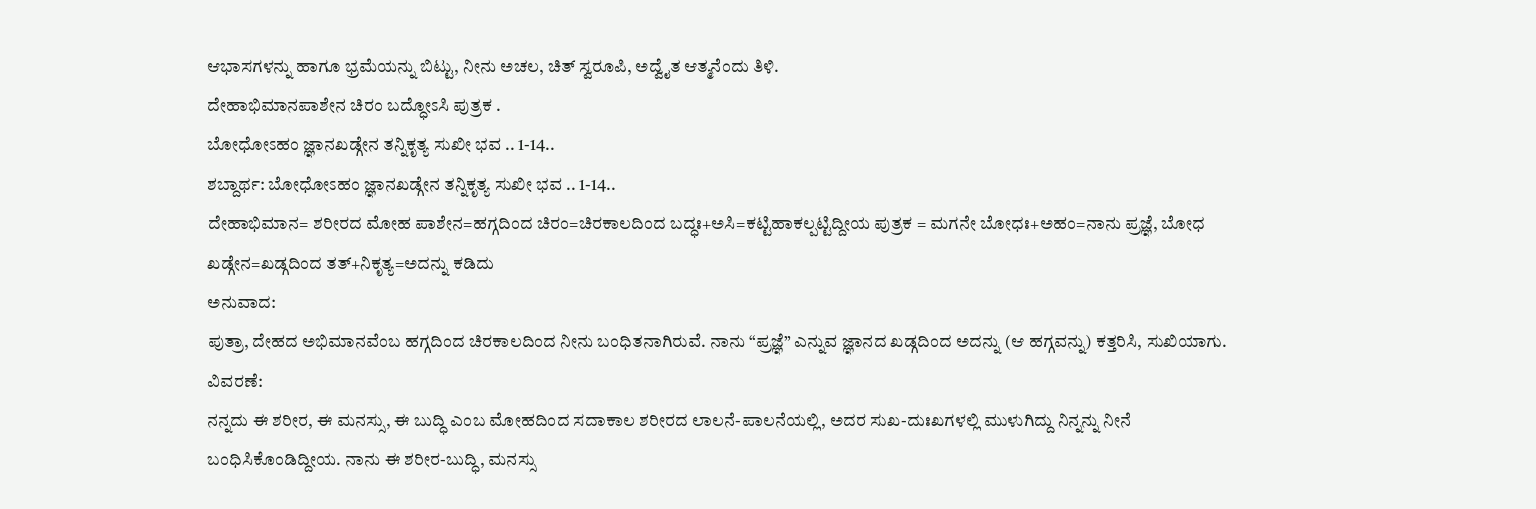ಆಭಾಸಗಳನ್ನು ಹಾಗೂ ಭ್ರಮೆಯನ್ನು ಬಿಟ್ಟು, ನೀನು ಅಚಲ, ಚಿತ್ ಸ್ವರೂಪಿ, ಅದ್ವೈತ ಆತ್ಮನೆಂದು ತಿಳಿ.
ದೇಹಾಭಿಮಾನಪಾಶೇನ ಚಿರಂ ಬದ್ಧೋಽಸಿ ಪುತ್ರಕ .
ಬೋಧೋಽಹಂ ಜ್ಞಾನಖಡ್ಗೇನ ತನ್ನಿಕೃತ್ಯ ಸುಖೀ ಭವ .. 1-14..
ಶಬ್ದಾರ್ಥ: ಬೋಧೋಽಹಂ ಜ್ಞಾನಖಡ್ಗೇನ ತನ್ನಿಕೃತ್ಯ ಸುಖೀ ಭವ .. 1-14..
ದೇಹಾಭಿಮಾನ= ಶರೀರದ ಮೋಹ ಪಾಶೇನ=ಹಗ್ಗದಿಂದ ಚಿರಂ=ಚಿರಕಾಲದಿಂದ ಬದ್ಧಃ+ಅಸಿ=ಕಟ್ಟಿಹಾಕಲ್ಪಟ್ಟಿದ್ದೀಯ ಪುತ್ರಕ = ಮಗನೇ ಬೋಧಃ+ಅಹಂ=ನಾನು ಪ್ರಜ್ಞೆ, ಬೋಧ ಖಡ್ಗೇನ=ಖಡ್ಗದಿಂದ ತತ್+ನಿಕೃತ್ಯ=ಅದನ್ನು ಕಡಿದು
ಅನುವಾದ:
ಪುತ್ರಾ, ದೇಹದ ಅಭಿಮಾನವೆಂಬ ಹಗ್ಗದಿಂದ ಚಿರಕಾಲದಿಂದ ನೀನು ಬಂಧಿತನಾಗಿರುವೆ. ನಾನು “ಪ್ರಜ್ಞೆ” ಎನ್ನುವ ಜ್ಞಾನದ ಖಡ್ಗದಿಂದ ಅದನ್ನು (ಆ ಹಗ್ಗವನ್ನು) ಕತ್ತರಿಸಿ, ಸುಖಿಯಾಗು.
ವಿವರಣೆ:
ನನ್ನದು ಈ ಶರೀರ, ಈ ಮನಸ್ಸು, ಈ ಬುದ್ಧಿ ಎಂಬ ಮೋಹದಿಂದ ಸದಾಕಾಲ ಶರೀರದ ಲಾಲನೆ-ಪಾಲನೆಯಲ್ಲಿ, ಅದರ ಸುಖ-ದುಃಖಗಳಲ್ಲಿ ಮುಳುಗಿದ್ದು ನಿನ್ನನ್ನು ನೀನೆ ಬಂಧಿಸಿಕೊಂಡಿದ್ದೀಯ. ನಾನು ಈ ಶರೀರ-ಬುದ್ಧಿ, ಮನಸ್ಸು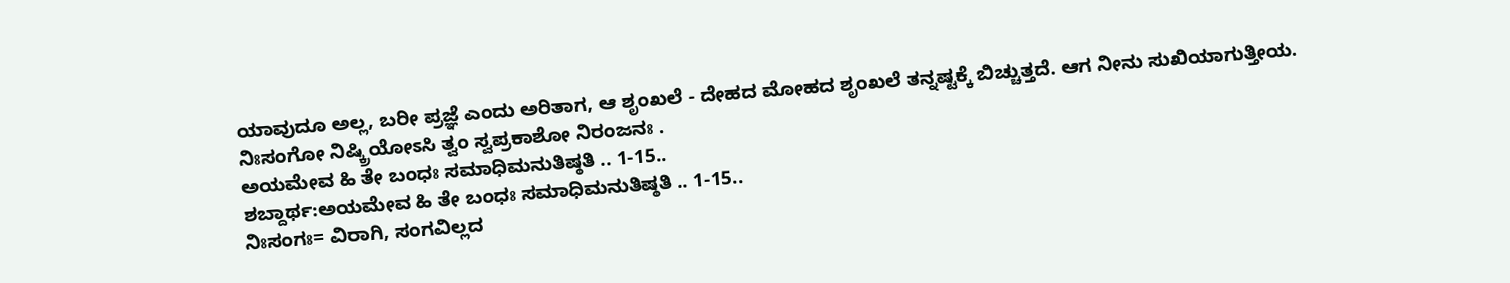ಯಾವುದೂ ಅಲ್ಲ, ಬರೀ ಪ್ರಜ್ಞೆ ಎಂದು ಅರಿತಾಗ, ಆ ಶೃಂಖಲೆ - ದೇಹದ ಮೋಹದ ಶೃಂಖಲೆ ತನ್ನಷ್ಟಕ್ಕೆ ಬಿಚ್ಚುತ್ತದೆ. ಆಗ ನೀನು ಸುಖಿಯಾಗುತ್ತೀಯ.
ನಿಃಸಂಗೋ ನಿಷ್ಕ್ರಿಯೋಽಸಿ ತ್ವಂ ಸ್ವಪ್ರಕಾಶೋ ನಿರಂಜನಃ .
ಅಯಮೇವ ಹಿ ತೇ ಬಂಧಃ ಸಮಾಧಿಮನುತಿಷ್ಠತಿ .. 1-15..
ಶಬ್ದಾರ್ಥ:ಅಯಮೇವ ಹಿ ತೇ ಬಂಧಃ ಸಮಾಧಿಮನುತಿಷ್ಠತಿ .. 1-15..
ನಿಃಸಂಗಃ= ವಿರಾಗಿ, ಸಂಗವಿಲ್ಲದ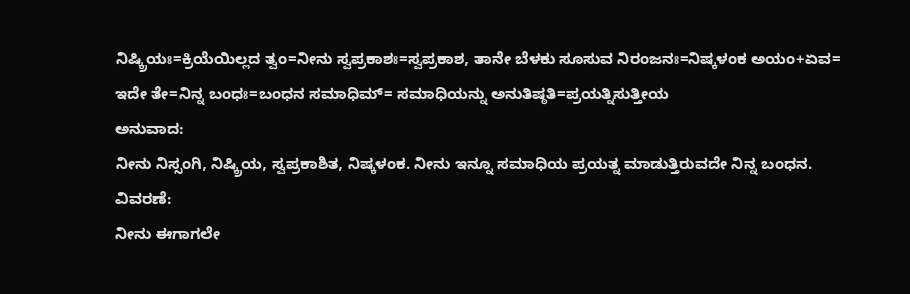ನಿಷ್ಕ್ರಿಯಃ=ಕ್ರಿಯೆಯಿಲ್ಲದ ತ್ವಂ=ನೀನು ಸ್ವಪ್ರಕಾಶಃ=ಸ್ವಪ್ರಕಾಶ, ತಾನೇ ಬೆಳಕು ಸೂಸುವ ನಿರಂಜನಃ=ನಿಷ್ಕಳಂಕ ಅಯಂ+ಏವ= ಇದೇ ತೇ=ನಿನ್ನ ಬಂಧಃ=ಬಂಧನ ಸಮಾಧಿಮ್= ಸಮಾಧಿಯನ್ನು ಅನುತಿಷ್ಠತಿ=ಪ್ರಯತ್ನಿಸುತ್ತೀಯ
ಅನುವಾದ:
ನೀನು ನಿಸ್ಸಂಗಿ, ನಿಷ್ಕ್ರಿಯ, ಸ್ವಪ್ರಕಾಶಿತ, ನಿಷ್ಕಳಂಕ. ನೀನು ಇನ್ನೂ ಸಮಾಧಿಯ ಪ್ರಯತ್ನ ಮಾಡುತ್ತಿರುವದೇ ನಿನ್ನ ಬಂಧನ.
ವಿವರಣೆ:
ನೀನು ಈಗಾಗಲೇ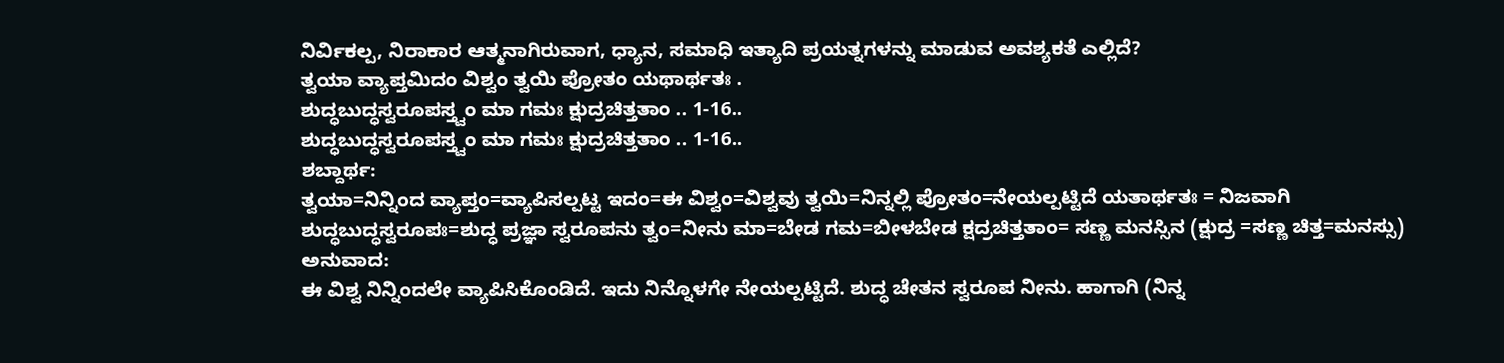ನಿರ್ವಿಕಲ್ಪ, ನಿರಾಕಾರ ಆತ್ಮನಾಗಿರುವಾಗ, ಧ್ಯಾನ, ಸಮಾಧಿ ಇತ್ಯಾದಿ ಪ್ರಯತ್ನಗಳನ್ನು ಮಾಡುವ ಅವಶ್ಯಕತೆ ಎಲ್ಲಿದೆ?
ತ್ವಯಾ ವ್ಯಾಪ್ತಮಿದಂ ವಿಶ್ವಂ ತ್ವಯಿ ಪ್ರೋತಂ ಯಥಾರ್ಥತಃ .
ಶುದ್ಧಬುದ್ಧಸ್ವರೂಪಸ್ತ್ವಂ ಮಾ ಗಮಃ ಕ್ಷುದ್ರಚಿತ್ತತಾಂ .. 1-16..
ಶುದ್ಧಬುದ್ಧಸ್ವರೂಪಸ್ತ್ವಂ ಮಾ ಗಮಃ ಕ್ಷುದ್ರಚಿತ್ತತಾಂ .. 1-16..
ಶಬ್ದಾರ್ಥ:
ತ್ವಯಾ=ನಿನ್ನಿಂದ ವ್ಯಾಪ್ತಂ=ವ್ಯಾಪಿಸಲ್ಪಟ್ಟ ಇದಂ=ಈ ವಿಶ್ವಂ=ವಿಶ್ವವು ತ್ವಯಿ=ನಿನ್ನಲ್ಲಿ ಪ್ರೋತಂ=ನೇಯಲ್ಪಟ್ಟಿದೆ ಯತಾರ್ಥತಃ = ನಿಜವಾಗಿ ಶುದ್ಧಬುದ್ಧಸ್ವರೂಪಃ=ಶುದ್ಧ ಪ್ರಜ್ಞಾ ಸ್ವರೂಪನು ತ್ವಂ=ನೀನು ಮಾ=ಬೇಡ ಗಮ=ಬೀಳಬೇಡ ಕ್ಷದ್ರಚಿತ್ತತಾಂ= ಸಣ್ಣ ಮನಸ್ಸಿನ (ಕ್ಷುದ್ರ =ಸಣ್ಣ ಚಿತ್ತ=ಮನಸ್ಸು)
ಅನುವಾದ:
ಈ ವಿಶ್ವ ನಿನ್ನಿಂದಲೇ ವ್ಯಾಪಿಸಿಕೊಂಡಿದೆ. ಇದು ನಿನ್ನೊಳಗೇ ನೇಯಲ್ಪಟ್ಟಿದೆ. ಶುದ್ಧ ಚೇತನ ಸ್ವರೂಪ ನೀನು. ಹಾಗಾಗಿ (ನಿನ್ನ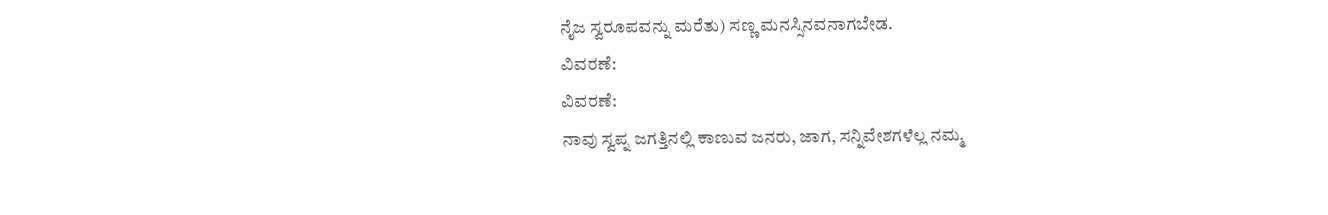ನೈಜ ಸ್ವರೂಪವನ್ನು ಮರೆತು) ಸಣ್ಣ ಮನಸ್ಸಿನವನಾಗಬೇಡ.
ವಿವರಣೆ:
ವಿವರಣೆ:
ನಾವು ಸ್ವಪ್ನ ಜಗತ್ತಿನಲ್ಲಿ ಕಾಣುವ ಜನರು, ಜಾಗ, ಸನ್ನಿವೇಶಗಳೆಲ್ಲ ನಮ್ಮ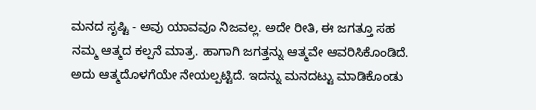ಮನದ ಸೃಷ್ಟಿ - ಅವು ಯಾವವೂ ನಿಜವಲ್ಲ. ಅದೇ ರೀತಿ, ಈ ಜಗತ್ತೂ ಸಹ ನಮ್ಮ ಆತ್ಮದ ಕಲ್ಪನೆ ಮಾತ್ರ. ಹಾಗಾಗಿ ಜಗತ್ತನ್ನು ಆತ್ಮವೇ ಆವರಿಸಿಕೊಂಡಿದೆ. ಅದು ಆತ್ಮದೊಳಗೆಯೇ ನೇಯಲ್ಪಟ್ಟಿದೆ. ಇದನ್ನು ಮನದಟ್ಟು ಮಾಡಿಕೊಂಡು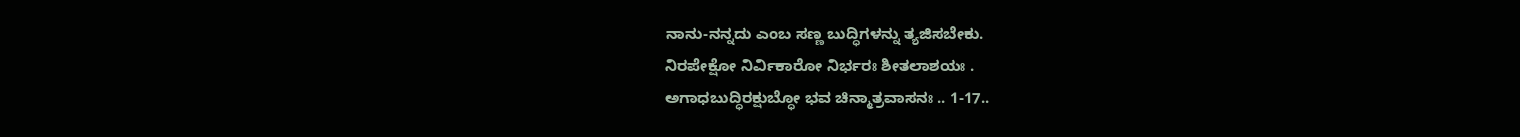ನಾನು-ನನ್ನದು ಎಂಬ ಸಣ್ಣ ಬುದ್ಧಿಗಳನ್ನು ತ್ಯಜಿಸಬೇಕು.
ನಿರಪೇಕ್ಷೋ ನಿರ್ವಿಕಾರೋ ನಿರ್ಭರಃ ಶೀತಲಾಶಯಃ .
ಅಗಾಧಬುದ್ಧಿರಕ್ಷುಬ್ಧೋ ಭವ ಚಿನ್ಮಾತ್ರವಾಸನಃ .. 1-17..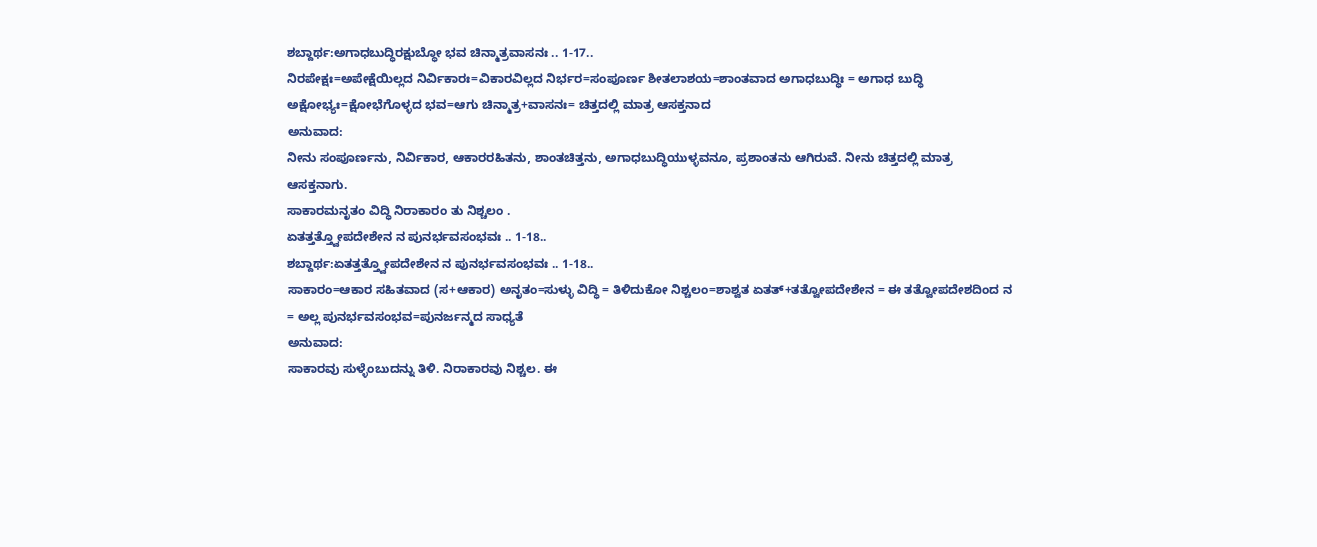ಶಬ್ದಾರ್ಥ:ಅಗಾಧಬುದ್ಧಿರಕ್ಷುಬ್ಧೋ ಭವ ಚಿನ್ಮಾತ್ರವಾಸನಃ .. 1-17..
ನಿರಪೇಕ್ಷಃ=ಅಪೇಕ್ಷೆಯಿಲ್ಲದ ನಿರ್ವಿಕಾರಃ=ವಿಕಾರವಿಲ್ಲದ ನಿರ್ಭರ=ಸಂಪೂರ್ಣ ಶೀತಲಾಶಯ=ಶಾಂತವಾದ ಅಗಾಧಬುದ್ಧಿಃ = ಅಗಾಧ ಬುದ್ಧಿ ಅಕ್ಷೋಭ್ಯಃ=ಕ್ಷೋಭೆಗೊಳ್ಳದ ಭವ=ಆಗು ಚಿನ್ಮಾತ್ರ+ವಾಸನಃ= ಚಿತ್ತದಲ್ಲಿ ಮಾತ್ರ ಆಸಕ್ತನಾದ
ಅನುವಾದ:
ನೀನು ಸಂಪೂರ್ಣನು, ನಿರ್ವಿಕಾರ, ಆಕಾರರಹಿತನು, ಶಾಂತಚಿತ್ತನು, ಅಗಾಧಬುದ್ಧಿಯುಳ್ಳವನೂ, ಪ್ರಶಾಂತನು ಆಗಿರುವೆ. ನೀನು ಚಿತ್ತದಲ್ಲಿ ಮಾತ್ರ ಆಸಕ್ತನಾಗು.
ಸಾಕಾರಮನೃತಂ ವಿದ್ಧಿ ನಿರಾಕಾರಂ ತು ನಿಶ್ಚಲಂ .
ಏತತ್ತತ್ತ್ವೋಪದೇಶೇನ ನ ಪುನರ್ಭವಸಂಭವಃ .. 1-18..
ಶಬ್ದಾರ್ಥ:ಏತತ್ತತ್ತ್ವೋಪದೇಶೇನ ನ ಪುನರ್ಭವಸಂಭವಃ .. 1-18..
ಸಾಕಾರಂ=ಆಕಾರ ಸಹಿತವಾದ (ಸ+ಆಕಾರ) ಅನೃತಂ=ಸುಳ್ಳು ವಿದ್ಧಿ = ತಿಳಿದುಕೋ ನಿಶ್ಚಲಂ=ಶಾಶ್ವತ ಏತತ್+ತತ್ವೋಪದೇಶೇನ = ಈ ತತ್ವೋಪದೇಶದಿಂದ ನ = ಅಲ್ಲ ಪುನರ್ಭವಸಂಭವ=ಪುನರ್ಜನ್ಮದ ಸಾಧ್ಯತೆ
ಅನುವಾದ:
ಸಾಕಾರವು ಸುಳ್ಳೆಂಬುದನ್ನು ತಿಳಿ. ನಿರಾಕಾರವು ನಿಶ್ಚಲ. ಈ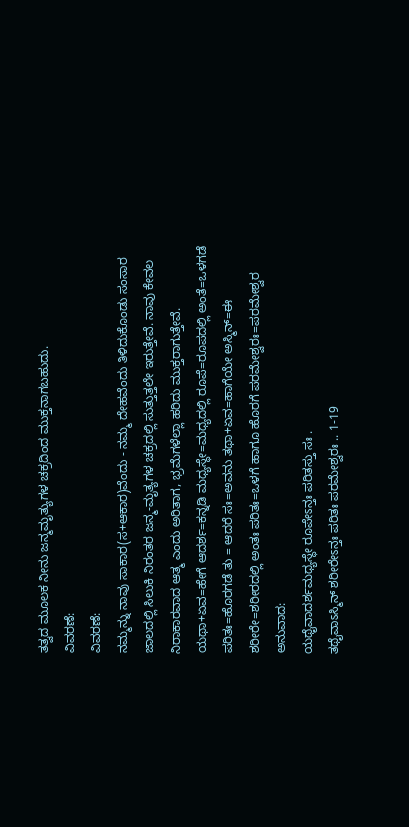ತತ್ವದ ಮೂಲಕ ನೀನು ಜನ್ಮಮೃತ್ಯುಗಳ ಚಕ್ರದಿಂದ ಮುಕ್ತನಾಗಬಹುದು.
ವಿವರಣೆ:
ವಿವರಣೆ:
ನಮ್ಮನ್ನು ನಾವು ಸಾಕಾರ(ಸ+ಆಕಾರ)ವೆಂದು - ನಮ್ಮ ದೇಹವೆಂದು ತಿಳಿದುಕೊಂಡು ಸಂಸಾರ ಜಾಲದಲ್ಲಿ ಸಿಲುಕಿ ನಿರಂತರ ಜನ್ಮ-ಮೃತ್ಯಗಳ ಚಕ್ರದಲ್ಲಿ ಸುತ್ತುತ್ತಲೇ ಇರುತ್ತೇವೆ. ನಾವು ಕೇವಲ ನಿರಾಕಾರವಾದ ಆತ್ಮ ಎಂದು ಅರಿತಾಗ, ಭ್ರಮೆಗಳೆಲ್ಲಾ ಹರಿದು ಮುಕ್ತರಾಗುತ್ತೇವೆ.
ಯಥಾ+ಏವ=ಹೇಗೆ ಆದರ್ಶ=ಕನ್ನಡಿ ಮಧ್ಯಸ್ಥೇ=ಮಧ್ಯದಲ್ಲಿ ರೂಪೆ=ರೂಪದಲ್ಲಿ ಅಂತೆ=ಒಳಗಡೆ ಪರಿತಃ=ಹೊರಗಡೆ ತು = ಆದರೆ ಸಃ=ಅವನು ತಥಾ+ಏವ=ಹಾಗೆಯೇ ಅಸ್ಮಿನ್=ಈ ಶರೀರೇ=ಶರೀರದಲ್ಲಿ ಅಂತಃ ಪರಿತಃ=ಒಳಗೆ ಹಾಗೂ ಹೊರಗೆ ಪರಮೇಶ್ವರಃ=ಪರಮೇಶ್ವರ
ಅನುವಾದ:
ಯಥೈವಾದರ್ಶಮಧ್ಯಸ್ಥೇ ರೂಪೇಽನ್ತಃ ಪರಿತಸ್ತು ಸಃ .
ತಥೈವಾಽಸ್ಮಿನ್ ಶರೀರೇಽನ್ತಃ ಪರಿತಃ ಪರಮೇಶ್ವರಃ .. 1-19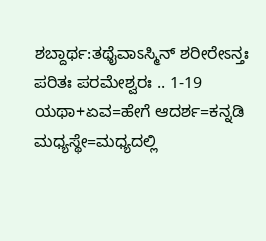ಶಬ್ದಾರ್ಥ:ತಥೈವಾಽಸ್ಮಿನ್ ಶರೀರೇಽನ್ತಃ ಪರಿತಃ ಪರಮೇಶ್ವರಃ .. 1-19
ಯಥಾ+ಏವ=ಹೇಗೆ ಆದರ್ಶ=ಕನ್ನಡಿ ಮಧ್ಯಸ್ಥೇ=ಮಧ್ಯದಲ್ಲಿ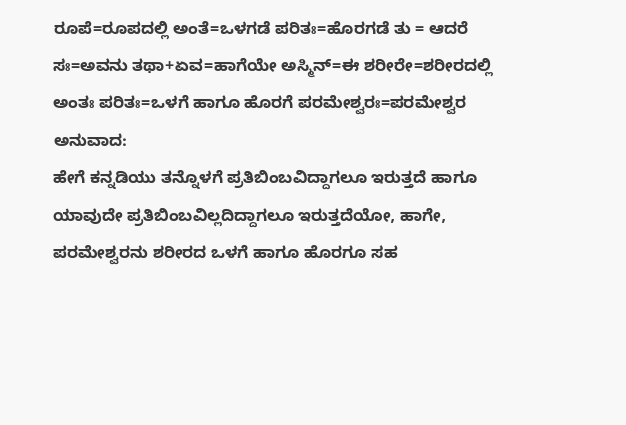ರೂಪೆ=ರೂಪದಲ್ಲಿ ಅಂತೆ=ಒಳಗಡೆ ಪರಿತಃ=ಹೊರಗಡೆ ತು = ಆದರೆ ಸಃ=ಅವನು ತಥಾ+ಏವ=ಹಾಗೆಯೇ ಅಸ್ಮಿನ್=ಈ ಶರೀರೇ=ಶರೀರದಲ್ಲಿ ಅಂತಃ ಪರಿತಃ=ಒಳಗೆ ಹಾಗೂ ಹೊರಗೆ ಪರಮೇಶ್ವರಃ=ಪರಮೇಶ್ವರ
ಅನುವಾದ:
ಹೇಗೆ ಕನ್ನಡಿಯು ತನ್ನೊಳಗೆ ಪ್ರತಿಬಿಂಬವಿದ್ದಾಗಲೂ ಇರುತ್ತದೆ ಹಾಗೂ ಯಾವುದೇ ಪ್ರತಿಬಿಂಬವಿಲ್ಲದಿದ್ದಾಗಲೂ ಇರುತ್ತದೆಯೋ, ಹಾಗೇ, ಪರಮೇಶ್ವರನು ಶರೀರದ ಒಳಗೆ ಹಾಗೂ ಹೊರಗೂ ಸಹ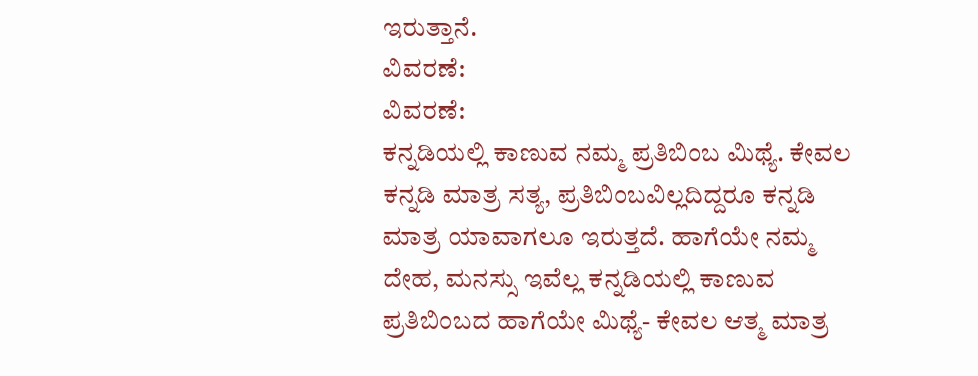ಇರುತ್ತಾನೆ.
ವಿವರಣೆ:
ವಿವರಣೆ:
ಕನ್ನಡಿಯಲ್ಲಿ ಕಾಣುವ ನಮ್ಮ ಪ್ರತಿಬಿಂಬ ಮಿಥ್ಯೆ. ಕೇವಲ ಕನ್ನಡಿ ಮಾತ್ರ ಸತ್ಯ, ಪ್ರತಿಬಿಂಬವಿಲ್ಲದಿದ್ದರೂ ಕನ್ನಡಿ ಮಾತ್ರ ಯಾವಾಗಲೂ ಇರುತ್ತದೆ. ಹಾಗೆಯೇ ನಮ್ಮ ದೇಹ, ಮನಸ್ಸು ಇವೆಲ್ಲ ಕನ್ನಡಿಯಲ್ಲಿ ಕಾಣುವ ಪ್ರತಿಬಿಂಬದ ಹಾಗೆಯೇ ಮಿಥ್ಯೆ- ಕೇವಲ ಆತ್ಮ ಮಾತ್ರ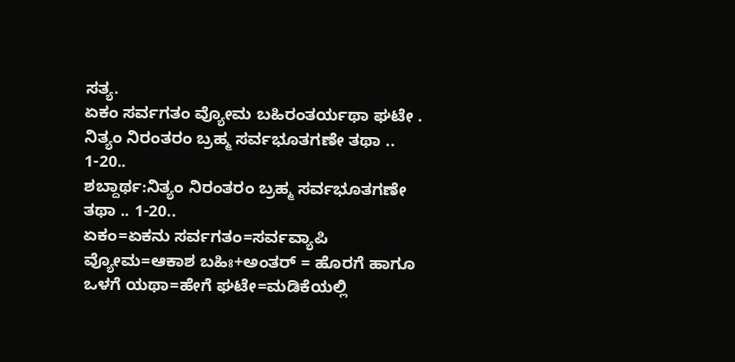ಸತ್ಯ.
ಏಕಂ ಸರ್ವಗತಂ ವ್ಯೋಮ ಬಹಿರಂತರ್ಯಥಾ ಘಟೇ .
ನಿತ್ಯಂ ನಿರಂತರಂ ಬ್ರಹ್ಮ ಸರ್ವಭೂತಗಣೇ ತಥಾ .. 1-20..
ಶಬ್ದಾರ್ಥ:ನಿತ್ಯಂ ನಿರಂತರಂ ಬ್ರಹ್ಮ ಸರ್ವಭೂತಗಣೇ ತಥಾ .. 1-20..
ಏಕಂ=ಏಕನು ಸರ್ವಗತಂ=ಸರ್ವವ್ಯಾಪಿ ವ್ಯೋಮ=ಆಕಾಶ ಬಹಿಃ+ಅಂತರ್ = ಹೊರಗೆ ಹಾಗೂ ಒಳಗೆ ಯಥಾ=ಹೇಗೆ ಘಟೇ=ಮಡಿಕೆಯಲ್ಲಿ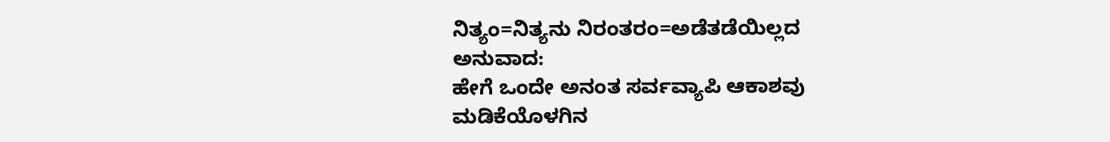ನಿತ್ಯಂ=ನಿತ್ಯನು ನಿರಂತರಂ=ಅಡೆತಡೆಯಿಲ್ಲದ
ಅನುವಾದ:
ಹೇಗೆ ಒಂದೇ ಅನಂತ ಸರ್ವವ್ಯಾಪಿ ಆಕಾಶವು ಮಡಿಕೆಯೊಳಗಿನ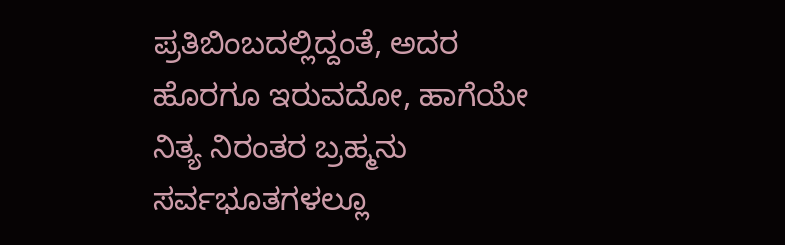ಪ್ರತಿಬಿಂಬದಲ್ಲಿದ್ದಂತೆ, ಅದರ ಹೊರಗೂ ಇರುವದೋ, ಹಾಗೆಯೇ ನಿತ್ಯ ನಿರಂತರ ಬ್ರಹ್ಮನು ಸರ್ವಭೂತಗಳಲ್ಲೂ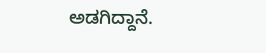ಅಡಗಿದ್ದಾನೆ.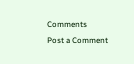Comments
Post a Comment